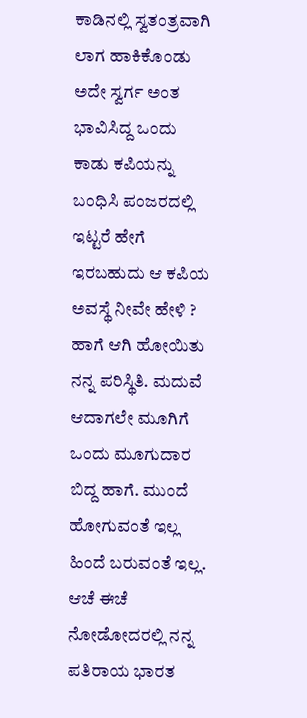ಕಾಡಿನಲ್ಲಿ ಸ್ವತಂತ್ರವಾಗಿ ಲಾಗ ಹಾಕಿಕೊಂಡು ಅದೇ ಸ್ವರ್ಗ ಅಂತ
ಭಾವಿಸಿದ್ದ ಒಂದು ಕಾಡು ಕಪಿಯನ್ನು ಬಂಧಿಸಿ ಪಂಜರದಲ್ಲಿ ಇಟ್ಟರೆ ಹೇಗೆ ಇರಬಹುದು ಆ ಕಪಿಯ
ಅವಸ್ಥೆ ನೀವೇ ಹೇಳಿ ? ಹಾಗೆ ಆಗಿ ಹೋಯಿತು ನನ್ನ ಪರಿಸ್ಥಿತಿ. ಮದುವೆ ಆದಾಗಲೇ ಮೂಗಿಗೆ ಒಂದು ಮೂಗುದಾರ ಬಿದ್ದ ಹಾಗೆ. ಮುಂದೆ ಹೋಗುವಂತೆ ಇಲ್ಲ ಹಿಂದೆ ಬರುವಂತೆ ಇಲ್ಲ. ಆಚೆ ಈಚೆ ನೋಡೋದರಲ್ಲಿ ನನ್ನ ಪತಿರಾಯ ಭಾರತ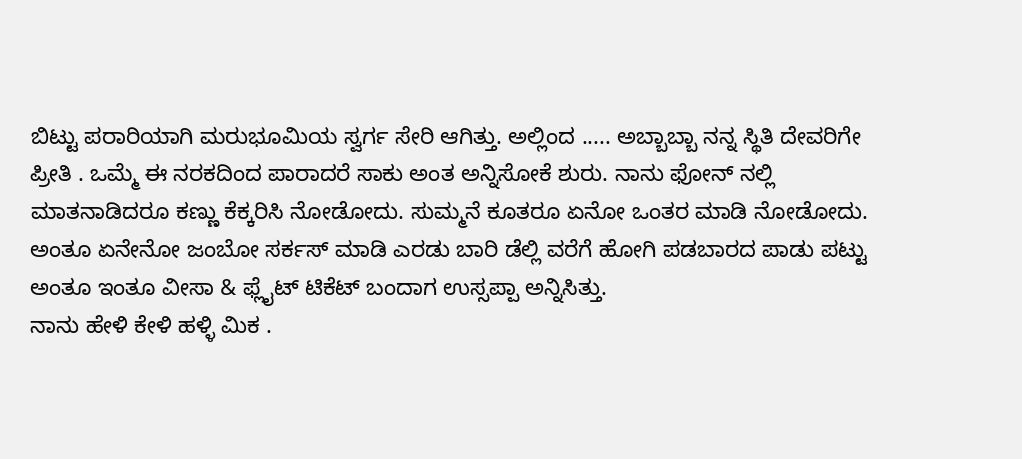ಬಿಟ್ಟು ಪರಾರಿಯಾಗಿ ಮರುಭೂಮಿಯ ಸ್ವರ್ಗ ಸೇರಿ ಆಗಿತ್ತು. ಅಲ್ಲಿಂದ ..... ಅಬ್ಬಾಬ್ಬಾ ನನ್ನ ಸ್ಥಿತಿ ದೇವರಿಗೇ ಪ್ರೀತಿ . ಒಮ್ಮೆ ಈ ನರಕದಿಂದ ಪಾರಾದರೆ ಸಾಕು ಅಂತ ಅನ್ನಿಸೋಕೆ ಶುರು. ನಾನು ಫೋನ್ ನಲ್ಲಿ ಮಾತನಾಡಿದರೂ ಕಣ್ಣು ಕೆಕ್ಕರಿಸಿ ನೋಡೋದು. ಸುಮ್ಮನೆ ಕೂತರೂ ಏನೋ ಒಂತರ ಮಾಡಿ ನೋಡೋದು. ಅಂತೂ ಏನೇನೋ ಜಂಬೋ ಸರ್ಕಸ್ ಮಾಡಿ ಎರಡು ಬಾರಿ ಡೆಲ್ಲಿ ವರೆಗೆ ಹೋಗಿ ಪಡಬಾರದ ಪಾಡು ಪಟ್ಟು ಅಂತೂ ಇಂತೂ ವೀಸಾ & ಫ್ಲೈಟ್ ಟಿಕೆಟ್ ಬಂದಾಗ ಉಸ್ಸಪ್ಪಾ ಅನ್ನಿಸಿತ್ತು.
ನಾನು ಹೇಳಿ ಕೇಳಿ ಹಳ್ಳಿ ಮಿಕ .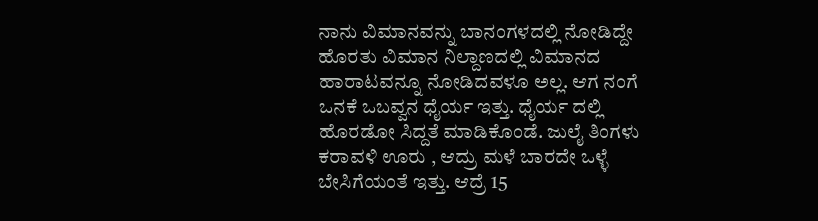ನಾನು ವಿಮಾನವನ್ನು ಬಾನಂಗಳದಲ್ಲಿ ನೋಡಿದ್ದೇ ಹೊರತು ವಿಮಾನ ನಿಲ್ದಾಣದಲ್ಲಿ ವಿಮಾನದ ಹಾರಾಟವನ್ನೂ ನೋಡಿದವಳೂ ಅಲ್ಲ. ಆಗ ನಂಗೆ ಒನಕೆ ಒಬವ್ವನ ಧೈರ್ಯ ಇತ್ತು. ಧೈರ್ಯ ದಲ್ಲಿ ಹೊರಡೋ ಸಿದ್ದತೆ ಮಾಡಿಕೊಂಡೆ. ಜುಲೈ ತಿಂಗಳು ಕರಾವಳಿ ಊರು , ಆದ್ರು ಮಳೆ ಬಾರದೇ ಒಳ್ಳೆ ಬೇಸಿಗೆಯಂತೆ ಇತ್ತು. ಆದ್ರೆ 15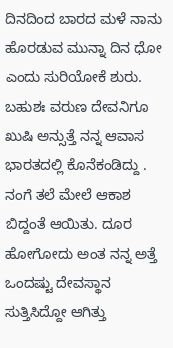ದಿನದಿಂದ ಬಾರದ ಮಳೆ ನಾನು ಹೊರಡುವ ಮುನ್ನಾ ದಿನ ಧೋ ಎಂದು ಸುರಿಯೋಕೆ ಶುರು. ಬಹುಶಃ ವರುಣ ದೇವನಿಗೂ ಖುಷಿ ಅನ್ಸುತ್ತೆ ನನ್ನ ಆವಾಸ ಭಾರತದಲ್ಲಿ ಕೊನೆಕಂಡಿದ್ದು . ನಂಗೆ ತಲೆ ಮೇಲೆ ಆಕಾಶ ಬಿದ್ದಂತೆ ಆಯಿತು. ದೂರ ಹೋಗೋದು ಅಂತ ನನ್ನ ಅತ್ತೆ ಒಂದಷ್ಟು ದೇವಸ್ಥಾನ ಸುತ್ತಿಸಿದ್ದೋ ಆಗಿತ್ತು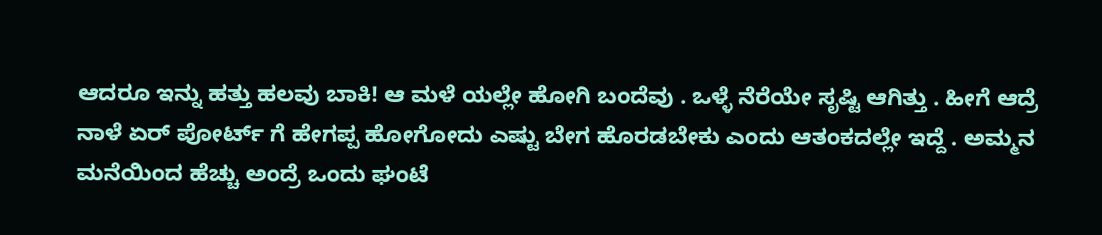ಆದರೂ ಇನ್ನು ಹತ್ತು ಹಲವು ಬಾಕಿ! ಆ ಮಳೆ ಯಲ್ಲೇ ಹೋಗಿ ಬಂದೆವು . ಒಳ್ಳೆ ನೆರೆಯೇ ಸೃಷ್ಟಿ ಆಗಿತ್ತು . ಹೀಗೆ ಆದ್ರೆ ನಾಳೆ ಏರ್ ಪೋರ್ಟ್ ಗೆ ಹೇಗಪ್ಪ ಹೋಗೋದು ಎಷ್ಟು ಬೇಗ ಹೊರಡಬೇಕು ಎಂದು ಆತಂಕದಲ್ಲೇ ಇದ್ದೆ . ಅಮ್ಮನ ಮನೆಯಿಂದ ಹೆಚ್ಚು ಅಂದ್ರೆ ಒಂದು ಘಂಟೆ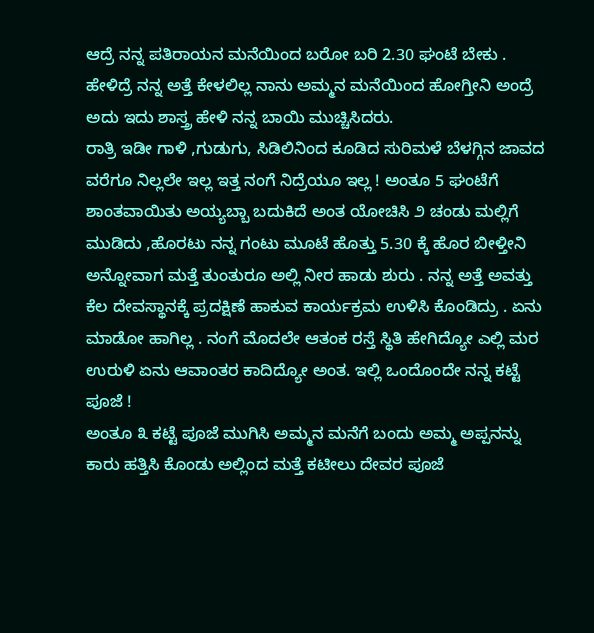ಆದ್ರೆ ನನ್ನ ಪತಿರಾಯನ ಮನೆಯಿಂದ ಬರೋ ಬರಿ 2.30 ಘಂಟೆ ಬೇಕು . ಹೇಳಿದ್ರೆ ನನ್ನ ಅತ್ತೆ ಕೇಳಲಿಲ್ಲ ನಾನು ಅಮ್ಮನ ಮನೆಯಿಂದ ಹೋಗ್ತೀನಿ ಅಂದ್ರೆ ಅದು ಇದು ಶಾಸ್ತ್ರ ಹೇಳಿ ನನ್ನ ಬಾಯಿ ಮುಚ್ಚಿಸಿದರು.
ರಾತ್ರಿ ಇಡೀ ಗಾಳಿ ,ಗುಡುಗು, ಸಿಡಿಲಿನಿಂದ ಕೂಡಿದ ಸುರಿಮಳೆ ಬೆಳಗ್ಗಿನ ಜಾವದ ವರೆಗೂ ನಿಲ್ಲಲೇ ಇಲ್ಲ ಇತ್ತ ನಂಗೆ ನಿದ್ರೆಯೂ ಇಲ್ಲ ! ಅಂತೂ 5 ಘಂಟೆಗೆ ಶಾಂತವಾಯಿತು ಅಯ್ಯಬ್ಬಾ ಬದುಕಿದೆ ಅಂತ ಯೋಚಿಸಿ ೨ ಚಂಡು ಮಲ್ಲಿಗೆ ಮುಡಿದು ,ಹೊರಟು ನನ್ನ ಗಂಟು ಮೂಟೆ ಹೊತ್ತು 5.30 ಕ್ಕೆ ಹೊರ ಬೀಳ್ತೀನಿ ಅನ್ನೋವಾಗ ಮತ್ತೆ ತುಂತುರೂ ಅಲ್ಲಿ ನೀರ ಹಾಡು ಶುರು . ನನ್ನ ಅತ್ತೆ ಅವತ್ತು ಕೆಲ ದೇವಸ್ಥಾನಕ್ಕೆ ಪ್ರದಕ್ಷಿಣೆ ಹಾಕುವ ಕಾರ್ಯಕ್ರಮ ಉಳಿಸಿ ಕೊಂಡಿದ್ರು . ಏನು ಮಾಡೋ ಹಾಗಿಲ್ಲ . ನಂಗೆ ಮೊದಲೇ ಆತಂಕ ರಸ್ತೆ ಸ್ಥಿತಿ ಹೇಗಿದ್ಯೋ ಎಲ್ಲಿ ಮರ ಉರುಳಿ ಏನು ಆವಾಂತರ ಕಾದಿದ್ಯೋ ಅಂತ. ಇಲ್ಲಿ ಒಂದೊಂದೇ ನನ್ನ ಕಟ್ಟೆ ಪೂಜೆ !
ಅಂತೂ ೩ ಕಟ್ಟೆ ಪೂಜೆ ಮುಗಿಸಿ ಅಮ್ಮನ ಮನೆಗೆ ಬಂದು ಅಮ್ಮ ಅಪ್ಪನನ್ನು ಕಾರು ಹತ್ತಿಸಿ ಕೊಂಡು ಅಲ್ಲಿಂದ ಮತ್ತೆ ಕಟೀಲು ದೇವರ ಪೂಜೆ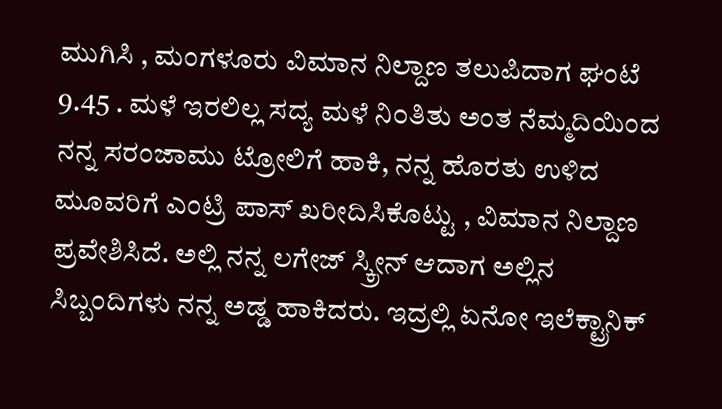ಮುಗಿಸಿ , ಮಂಗಳೂರು ವಿಮಾನ ನಿಲ್ದಾಣ ತಲುಪಿದಾಗ ಘಂಟೆ 9.45 . ಮಳೆ ಇರಲಿಲ್ಲ ಸದ್ಯ ಮಳೆ ನಿ೦ತಿತು ಅಂತ ನೆಮ್ಮದಿಯಿಂದ ನನ್ನ ಸರಂಜಾಮು ಟ್ರೋಲಿಗೆ ಹಾಕಿ, ನನ್ನ ಹೊರತು ಉಳಿದ ಮೂವರಿಗೆ ಎಂಟ್ರಿ ಪಾಸ್ ಖರೀದಿಸಿಕೊಟ್ಟು , ವಿಮಾನ ನಿಲ್ದಾಣ ಪ್ರವೇಶಿಸಿದೆ. ಅಲ್ಲಿ ನನ್ನ ಲಗೇಜ್ ಸ್ಕ್ರೀನ್ ಆದಾಗ ಅಲ್ಲಿನ ಸಿಬ್ಬಂದಿಗಳು ನನ್ನ ಅಡ್ಡ ಹಾಕಿದರು. ಇದ್ರಲ್ಲಿ ಏನೋ ಇಲೆಕ್ಟ್ರಾನಿಕ್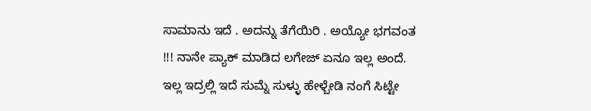ಸಾಮಾನು ಇದೆ . ಅದನ್ನು ತೆಗೆಯಿರಿ . ಅಯ್ಯೋ ಭಗವಂತ !!! ನಾನೇ ಪ್ಯಾಕ್ ಮಾಡಿದ ಲಗೇಜ್ ಏನೂ ಇಲ್ಲ ಅಂದೆ. ಇಲ್ಲ ಇದ್ರಲ್ಲಿ ಇದೆ ಸುಮ್ನೆ ಸುಳ್ಳು ಹೇಳ್ಬೇಡಿ ನಂಗೆ ಸಿಟ್ಟೇ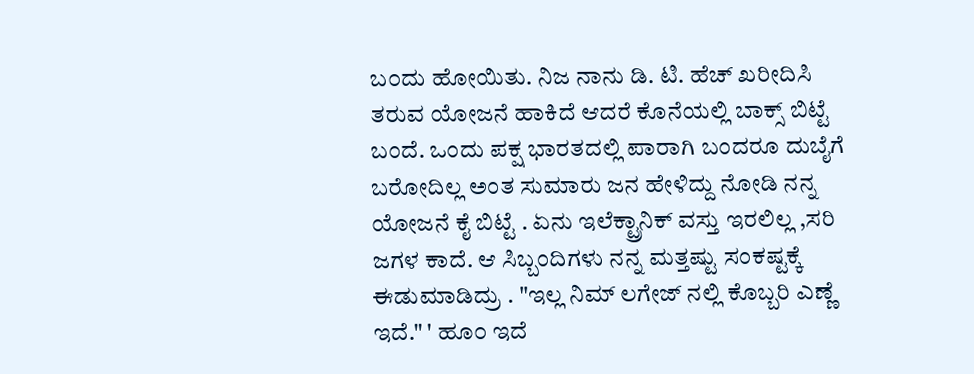ಬ೦ದು ಹೋಯಿತು. ನಿಜ ನಾನು ಡಿ. ಟಿ. ಹೆಚ್ ಖರೀದಿಸಿ ತರುವ ಯೋಜನೆ ಹಾಕಿದೆ ಆದರೆ ಕೊನೆಯಲ್ಲಿ ಬಾಕ್ಸ್ ಬಿಟ್ಟೆ ಬಂದೆ. ಒಂದು ಪಕ್ಷ ಭಾರತದಲ್ಲಿ ಪಾರಾಗಿ ಬಂದರೂ ದುಬೈಗೆ ಬರೋದಿಲ್ಲ ಅಂತ ಸುಮಾರು ಜನ ಹೇಳಿದ್ದು ನೋಡಿ ನನ್ನ ಯೋಜನೆ ಕೈ ಬಿಟ್ಟೆ . ಏನು ಇಲೆಕ್ಟ್ರಾನಿಕ್ ವಸ್ತು ಇರಲಿಲ್ಲ ,ಸರಿ ಜಗಳ ಕಾದೆ. ಆ ಸಿಬ್ಬಂದಿಗಳು ನನ್ನ ಮತ್ತಷ್ಟು ಸಂಕಷ್ಟಕ್ಕೆ ಈಡುಮಾಡಿದ್ರು . "ಇಲ್ಲ ನಿಮ್ ಲಗೇಜ್ ನಲ್ಲಿ ಕೊಬ್ಬರಿ ಎಣ್ಣೆ ಇದೆ." ' ಹೂ೦ ಇದೆ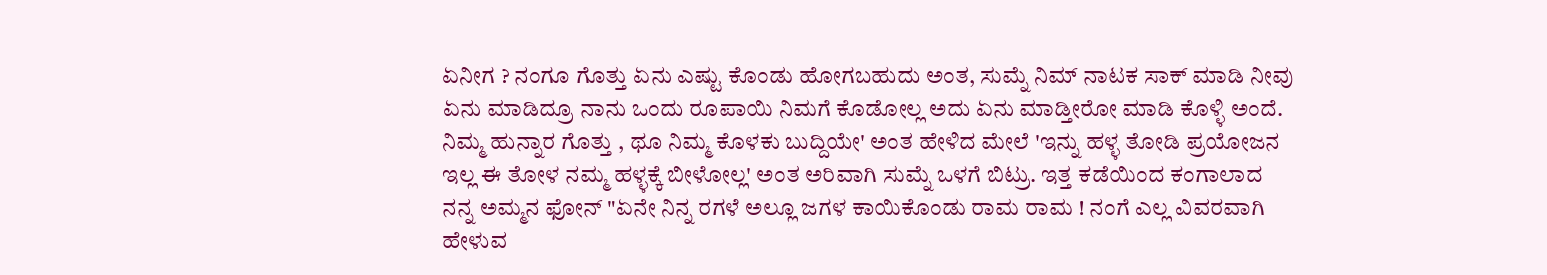ಏನೀಗ ? ನಂಗೂ ಗೊತ್ತು ಏನು ಎಷ್ಟು ಕೊಂಡು ಹೋಗಬಹುದು ಅಂತ, ಸುಮ್ನೆ ನಿಮ್ ನಾಟಕ ಸಾಕ್ ಮಾಡಿ ನೀವು ಏನು ಮಾಡಿದ್ರೂ ನಾನು ಒಂದು ರೂಪಾಯಿ ನಿಮಗೆ ಕೊಡೋಲ್ಲ ಅದು ಏನು ಮಾಡ್ತೀರೋ ಮಾಡಿ ಕೊಳ್ಳಿ ಅಂದೆ. ನಿಮ್ಮ ಹುನ್ನಾರ ಗೊತ್ತು , ಥೂ ನಿಮ್ಮ ಕೊಳಕು ಬುದ್ದಿಯೇ' ಅಂತ ಹೇಳಿದ ಮೇಲೆ 'ಇನ್ನು ಹಳ್ಳ ತೋಡಿ ಪ್ರಯೋಜನ ಇಲ್ಲ ಈ ತೋಳ ನಮ್ಮ ಹಳ್ಳಕ್ಕೆ ಬೀಳೋಲ್ಲ' ಅಂತ ಅರಿವಾಗಿ ಸುಮ್ನೆ ಒಳಗೆ ಬಿಟ್ರು. ಇತ್ತ ಕಡೆಯಿಂದ ಕಂಗಾಲಾದ ನನ್ನ ಅಮ್ಮನ ಫೋನ್ "ಏನೇ ನಿನ್ನ ರಗಳೆ ಅಲ್ಲೂ ಜಗಳ ಕಾಯಿಕೊಂಡು ರಾಮ ರಾಮ ! ನಂಗೆ ಎಲ್ಲ ವಿವರವಾಗಿ ಹೇಳುವ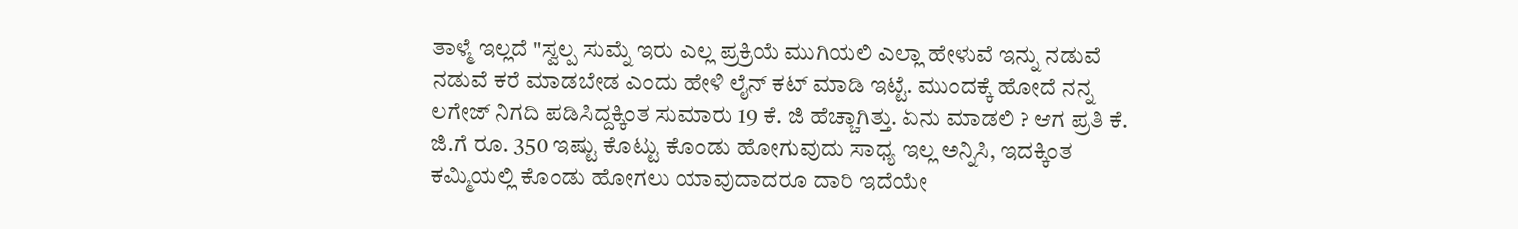ತಾಳ್ಮೆ ಇಲ್ಲದೆ "ಸ್ವಲ್ಪ ಸುಮ್ನೆ ಇರು ಎಲ್ಲ ಪ್ರಕ್ರಿಯೆ ಮುಗಿಯಲಿ ಎಲ್ಲಾ ಹೇಳುವೆ ಇನ್ನು ನಡುವೆ ನಡುವೆ ಕರೆ ಮಾಡಬೇಡ ಎಂದು ಹೇಳಿ ಲೈನ್ ಕಟ್ ಮಾಡಿ ಇಟ್ಟೆ. ಮುಂದಕ್ಕೆ ಹೋದೆ ನನ್ನ ಲಗೇಜ್ ನಿಗದಿ ಪಡಿಸಿದ್ದಕ್ಕಿಂತ ಸುಮಾರು 19 ಕೆ. ಜಿ ಹೆಚ್ಚಾಗಿತ್ತು. ಏನು ಮಾಡಲಿ ? ಆಗ ಪ್ರತಿ ಕೆ. ಜಿ.ಗೆ ರೂ. 350 ಇಷ್ಟು ಕೊಟ್ಟು ಕೊಂಡು ಹೋಗುವುದು ಸಾಧ್ಯ ಇಲ್ಲ ಅನ್ನಿಸಿ, ಇದಕ್ಕಿಂತ ಕಮ್ಮಿಯಲ್ಲಿ ಕೊಂಡು ಹೋಗಲು ಯಾವುದಾದರೂ ದಾರಿ ಇದೆಯೇ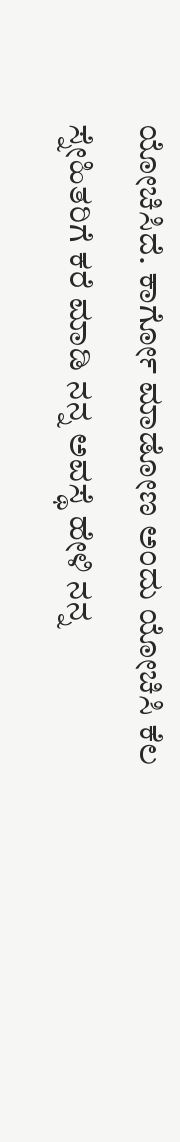ಯೋಚಿಸಿದೆ. ಕಾರ್ಗೋ ಮಾಡೋಣ ಅಂದು ಯೋಚಿಸಿ ಕೆಲ ಸ್ನೇಹಿತರಿಗೆ ಕರೆ ಮಾಡಿ ನನ್ನ ಅವಸ್ಥೆ ಹೇಳಿ ನನ್ನ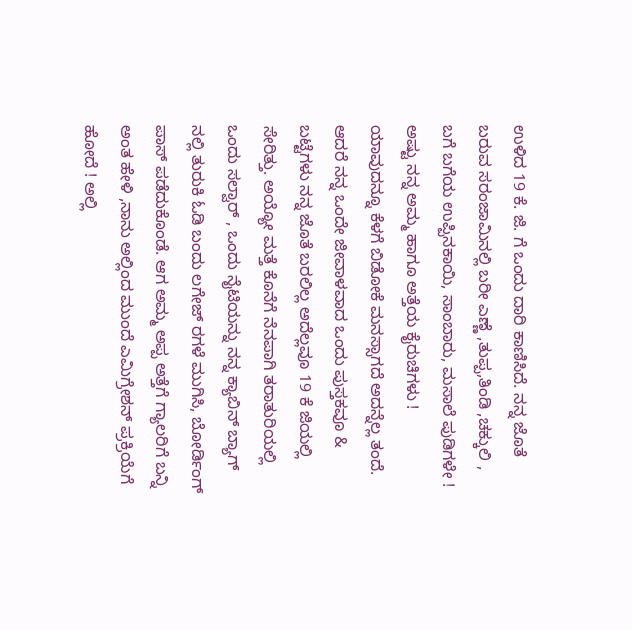ಉಳಿದ 19 ಕೆ. ಜಿ. ಗೆ ಒಂದು ದಾರಿ ಕಾಣಿಸಿದೆ. ನನ್ನ ಜೊತೆ ಬರುವ ಸರಂಜಾಮಿನಲ್ಲಿ ಬರೀ ಎಣ್ಣೆ ,ತುಪ್ಪ,ತಿಂಡಿ ,ಚಕ್ಕುಲಿ , ಬಗೆ ಬಗೆಯ ಉಪ್ಪಿನಕಾಯಿ, ಸಾಂಬಾರು, ಮಸಾಲೆ ಪುಡಿಗಳೇ ! ಅಷ್ಟು ನನ್ನ ಅಮ್ಮ ಹಾಗೂ ಅತ್ತೆಯ ಕೈರುಚಿಗಳು ! ಯಾವುದನ್ನೂ ಕೆಳಗೆ ಬಿಡೋಕೆ ಮನಸ್ಸಾಗದೆ ಅದನ್ನೆಲ್ಲ ತಂದೆ. ಆದರೆ ನನ್ನ ಒಂದೇ ಜೀವಾಳವಾದ ಒಂದು ಪುಸ್ತಕವೂ & ಬಟ್ಟೆಗಳು ನನ್ನ ಜೊತೆ ಬರಲಿಲ್ಲ ಅದೆಲ್ಲವೂ 19 ಕೆ ಜಿಯಲ್ಲಿ ಸೇರಿತ್ತು. ಅಯ್ಯೋ ಮತ್ತೆ ಕೊನೆಗೆ ನೆನಪಾಗಿ ತರಾತುರಿಯಲ್ಲಿ ಒಂದು ಸಲ್ವಾರ್ , ಒಂದು ನೈಟಿಯನ್ನು ನನ್ನ ಕ್ಯಾಬಿನ್ ಬ್ಯಾಗ್ ನಲ್ಲಿ ತುರುಕಿ ಓಡಿ ಬಂದು ಲಗೇಜ್ ರಗಳೆ ಮುಗಿಸಿ, ಬೋರ್ಡಿಂಗ್ ಪಾಸ್ ಪಡೆದುಕೊಂಡೆ. ಆಗ ಅಮ್ಮ ಅಪ್ಪ ಅತ್ತೆಗೆ ಗ್ಯಾಲರಿಗೆ ಬನ್ನಿ ಅಂತ ಹೇಳಿ ,ನಾನು ಅಲ್ಲಿಂದ ಮುಂದೆ ಎಮಿಗ್ರೇಶನ್ ಪ್ರಕ್ರಿಯೆಗೆ ಹೋದೆ ! ಅಲ್ಲಿ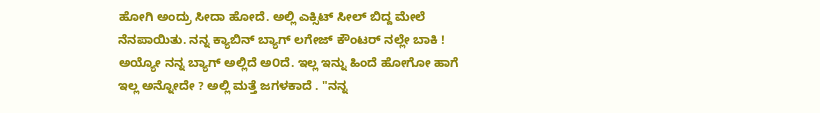ಹೋಗಿ ಅಂದ್ರು ಸೀದಾ ಹೋದೆ. ಅಲ್ಲಿ ಎಕ್ಸಿಟ್ ಸೀಲ್ ಬಿದ್ದ ಮೇಲೆ ನೆನಪಾಯಿತು. ನನ್ನ ಕ್ಯಾಬಿನ್ ಬ್ಯಾಗ್ ಲಗೇಜ್ ಕೌಂಟರ್ ನಲ್ಲೇ ಬಾಕಿ ! ಅಯ್ಯೋ ನನ್ನ ಬ್ಯಾಗ್ ಅಲ್ಲಿದೆ ಅ೦ದೆ. ಇಲ್ಲ ಇನ್ನು ಹಿಂದೆ ಹೋಗೋ ಹಾಗೆ ಇಲ್ಲ ಅನ್ನೋದೇ ? ಅಲ್ಲಿ ಮತ್ತೆ ಜಗಳಕಾದೆ . "ನನ್ನ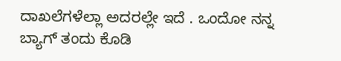ದಾಖಲೆಗಳೆಲ್ಲಾ ಅದರಲ್ಲೇ ಇದೆ . ಒಂದೋ ನನ್ನ ಬ್ಯಾಗ್ ತಂದು ಕೊಡಿ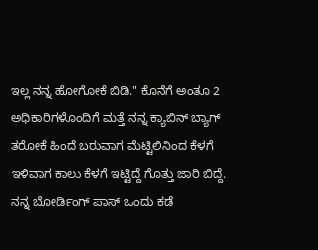ಇಲ್ಲ ನನ್ನ ಹೋಗೋಕೆ ಬಿಡಿ." ಕೊನೆಗೆ ಅಂತೂ 2 ಅಧಿಕಾರಿಗಳೊಂದಿಗೆ ಮತ್ತೆ ನನ್ನ ಕ್ಯಾಬಿನ್ ಬ್ಯಾಗ್ ತರೋಕೆ ಹಿಂದೆ ಬರುವಾಗ ಮೆಟ್ಟಿಲಿನಿಂದ ಕೆಳಗೆ ಇಳಿವಾಗ ಕಾಲು ಕೆಳಗೆ ಇಟ್ಟಿದ್ದೆ ಗೊತ್ತು ಜಾರಿ ಬಿದ್ದೆ. ನನ್ನ ಬೋರ್ಡಿಂಗ್ ಪಾಸ್ ಒಂದು ಕಡೆ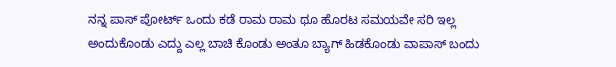ನನ್ನ ಪಾಸ್ ಪೋರ್ಟ್ ಒಂದು ಕಡೆ ರಾಮ ರಾಮ ಥೂ ಹೊರಟ ಸಮಯವೇ ಸರಿ ಇಲ್ಲ ಅಂದುಕೊಂಡು ಎದ್ದು ಎಲ್ಲ ಬಾಚಿ ಕೊಂಡು ಅಂತೂ ಬ್ಯಾಗ್ ಹಿಡಕೊಂಡು ವಾಪಾಸ್ ಬಂದು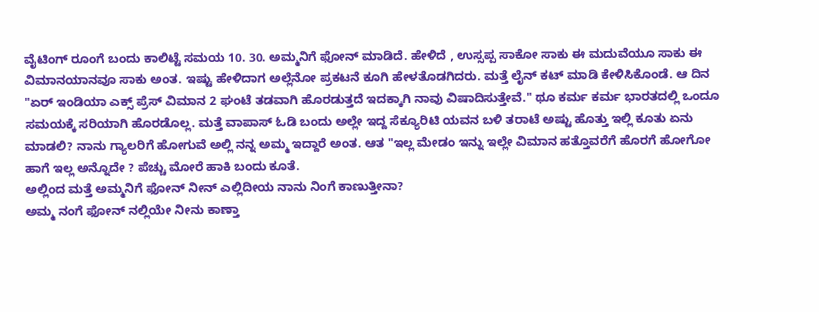ವೈಟಿಂಗ್ ರೂಂಗೆ ಬಂದು ಕಾಲಿಟ್ಟೆ ಸಮಯ 10. 30. ಅಮ್ಮನಿಗೆ ಫೋನ್ ಮಾಡಿದೆ. ಹೇಳಿದೆ , ಉಸ್ಸಪ್ಪ ಸಾಕೋ ಸಾಕು ಈ ಮದುವೆಯೂ ಸಾಕು ಈ ವಿಮಾನಯಾನವೂ ಸಾಕು ಅಂತ. ಇಷ್ಟು ಹೇಳಿದಾಗ ಅಲ್ಲೆನೋ ಪ್ರಕಟನೆ ಕೂಗಿ ಹೇಳತೊಡಗಿದರು. ಮತ್ತೆ ಲೈನ್ ಕಟ್ ಮಾಡಿ ಕೇಳಿಸಿಕೊಂಡೆ. ಆ ದಿನ "ಏರ್ ಇಂಡಿಯಾ ಎಕ್ಸ್ ಪ್ರೆಸ್ ವಿಮಾನ 2 ಘಂಟೆ ತಡವಾಗಿ ಹೊರಡುತ್ತದೆ ಇದಕ್ಕಾಗಿ ನಾವು ವಿಷಾದಿಸುತ್ತೇವೆ." ಥೂ ಕರ್ಮ ಕರ್ಮ ಭಾರತದಲ್ಲಿ ಒಂದೂ ಸಮಯಕ್ಕೆ ಸರಿಯಾಗಿ ಹೊರಡೊಲ್ಲ. ಮತ್ತೆ ವಾಪಾಸ್ ಓಡಿ ಬಂದು ಅಲ್ಲೇ ಇದ್ದ ಸೆಕ್ಯೂರಿಟಿ ಯವನ ಬಳಿ ತರಾಟೆ ಅಷ್ಟು ಹೊತ್ತು ಇಲ್ಲಿ ಕೂತು ಏನು ಮಾಡಲಿ? ನಾನು ಗ್ಯಾಲರಿಗೆ ಹೋಗುವೆ ಅಲ್ಲಿ ನನ್ನ ಅಮ್ಮ ಇದ್ದಾರೆ ಅಂತ. ಆತ "ಇಲ್ಲ ಮೇಡಂ ಇನ್ನು ಇಲ್ಲೇ ವಿಮಾನ ಹತ್ತೊವರೆಗೆ ಹೊರಗೆ ಹೋಗೋ ಹಾಗೆ ಇಲ್ಲ ಅನ್ನೊದೇ ? ಪೆಚ್ಚು ಮೋರೆ ಹಾಕಿ ಬಂದು ಕೂತೆ.
ಅಲ್ಲಿಂದ ಮತ್ತೆ ಅಮ್ಮನಿಗೆ ಫೋನ್ ನೀನ್ ಎಲ್ಲಿದೀಯ ನಾನು ನಿಂಗೆ ಕಾಣುತ್ತೀನಾ?
ಅಮ್ಮ ನಂಗೆ ಫೋನ್ ನಲ್ಲಿಯೇ ನೀನು ಕಾಣ್ತಾ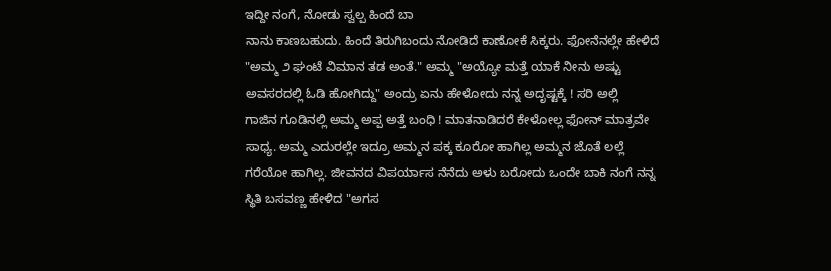ಇದ್ದೀ ನಂಗೆ, ನೋಡು ಸ್ವಲ್ಪ ಹಿಂದೆ ಬಾ
ನಾನು ಕಾಣಬಹುದು. ಹಿಂದೆ ತಿರುಗಿಬಂದು ನೋಡಿದೆ ಕಾಣೋಕೆ ಸಿಕ್ಕರು. ಫೋನೆನಲ್ಲೇ ಹೇಳಿದೆ
"ಅಮ್ಮ ೨ ಘಂಟೆ ವಿಮಾನ ತಡ ಅಂತೆ." ಅಮ್ಮ "ಅಯ್ಯೋ ಮತ್ತೆ ಯಾಕೆ ನೀನು ಅಷ್ಟು
ಅವಸರದಲ್ಲಿ ಓಡಿ ಹೋಗಿದ್ದು" ಅಂದ್ರು ಏನು ಹೇಳೋದು ನನ್ನ ಅದೃಷ್ಟಕ್ಕೆ ! ಸರಿ ಅಲ್ಲಿ
ಗಾಜಿನ ಗೂಡಿನಲ್ಲಿ ಅಮ್ಮ ಅಪ್ಪ ಅತ್ತೆ ಬಂಧಿ ! ಮಾತನಾಡಿದರೆ ಕೇಳೋಲ್ಲ ಫೋನ್ ಮಾತ್ರವೇ
ಸಾಧ್ಯ. ಅಮ್ಮ ಎದುರಲ್ಲೇ ಇದ್ರೂ ಅಮ್ಮನ ಪಕ್ಕ ಕೂರೋ ಹಾಗಿಲ್ಲ ಅಮ್ಮನ ಜೊತೆ ಲಲ್ಲೆ
ಗರೆಯೋ ಹಾಗಿಲ್ಲ. ಜೀವನದ ವಿಪರ್ಯಾಸ ನೆನೆದು ಅಳು ಬರೋದು ಒಂದೇ ಬಾಕಿ ನಂಗೆ ನನ್ನ
ಸ್ಥಿತಿ ಬಸವಣ್ಣ ಹೇಳಿದ "ಅಗಸ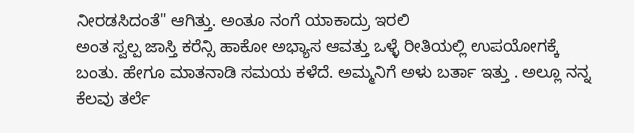ನೀರಡಸಿದಂತೆ" ಆಗಿತ್ತು. ಅಂತೂ ನಂಗೆ ಯಾಕಾದ್ರು ಇರಲಿ
ಅಂತ ಸ್ವಲ್ಪ ಜಾಸ್ತಿ ಕರೆನ್ಸಿ ಹಾಕೋ ಅಭ್ಯಾಸ ಆವತ್ತು ಒಳ್ಳೆ ರೀತಿಯಲ್ಲಿ ಉಪಯೋಗಕ್ಕೆ
ಬಂತು. ಹೇಗೂ ಮಾತನಾಡಿ ಸಮಯ ಕಳೆದೆ. ಅಮ್ಮನಿಗೆ ಅಳು ಬರ್ತಾ ಇತ್ತು . ಅಲ್ಲೂ ನನ್ನ
ಕೆಲವು ತರ್ಲೆ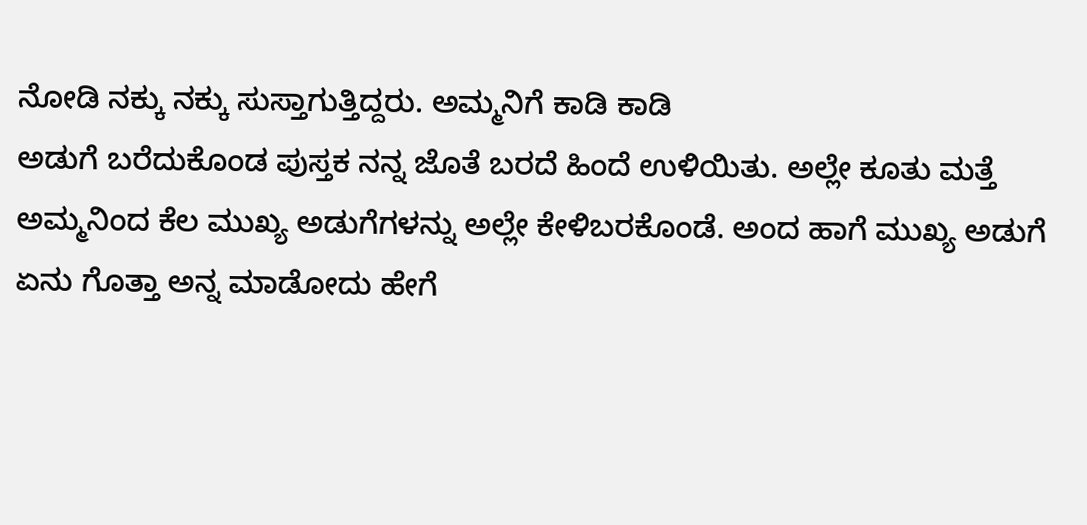ನೋಡಿ ನಕ್ಕು ನಕ್ಕು ಸುಸ್ತಾಗುತ್ತಿದ್ದರು. ಅಮ್ಮನಿಗೆ ಕಾಡಿ ಕಾಡಿ
ಅಡುಗೆ ಬರೆದುಕೊಂಡ ಪುಸ್ತಕ ನನ್ನ ಜೊತೆ ಬರದೆ ಹಿಂದೆ ಉಳಿಯಿತು. ಅಲ್ಲೇ ಕೂತು ಮತ್ತೆ
ಅಮ್ಮನಿಂದ ಕೆಲ ಮುಖ್ಯ ಅಡುಗೆಗಳನ್ನು ಅಲ್ಲೇ ಕೇಳಿಬರಕೊಂಡೆ. ಅಂದ ಹಾಗೆ ಮುಖ್ಯ ಅಡುಗೆ
ಏನು ಗೊತ್ತಾ ಅನ್ನ ಮಾಡೋದು ಹೇಗೆ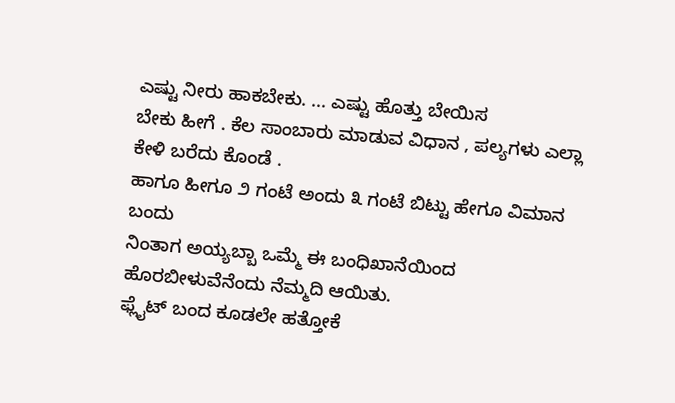ಎಷ್ಟು ನೀರು ಹಾಕಬೇಕು. ... ಎಷ್ಟು ಹೊತ್ತು ಬೇಯಿಸ
ಬೇಕು ಹೀಗೆ . ಕೆಲ ಸಾಂಬಾರು ಮಾಡುವ ವಿಧಾನ , ಪಲ್ಯಗಳು ಎಲ್ಲಾ ಕೇಳಿ ಬರೆದು ಕೊಂಡೆ .
ಹಾಗೂ ಹೀಗೂ ೨ ಗಂಟೆ ಅಂದು ೩ ಗಂಟೆ ಬಿಟ್ಟು ಹೇಗೂ ವಿಮಾನ ಬಂದು
ನಿಂತಾಗ ಅಯ್ಯಬ್ಬಾ ಒಮ್ಮೆ ಈ ಬಂಧಿಖಾನೆಯಿಂದ ಹೊರಬೀಳುವೆನೆಂದು ನೆಮ್ಮದಿ ಆಯಿತು.
ಫ್ಲೈಟ್ ಬಂದ ಕೂಡಲೇ ಹತ್ತೋಕೆ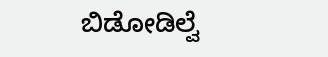ಬಿಡೋಡಿಲ್ವೆ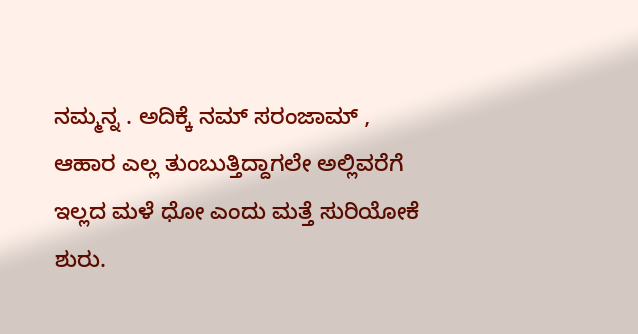ನಮ್ಮನ್ನ . ಅದಿಕ್ಕೆ ನಮ್ ಸರಂಜಾಮ್ ,
ಆಹಾರ ಎಲ್ಲ ತುಂಬುತ್ತಿದ್ದಾಗಲೇ ಅಲ್ಲಿವರೆಗೆ ಇಲ್ಲದ ಮಳೆ ಧೋ ಎಂದು ಮತ್ತೆ ಸುರಿಯೋಕೆ
ಶುರು.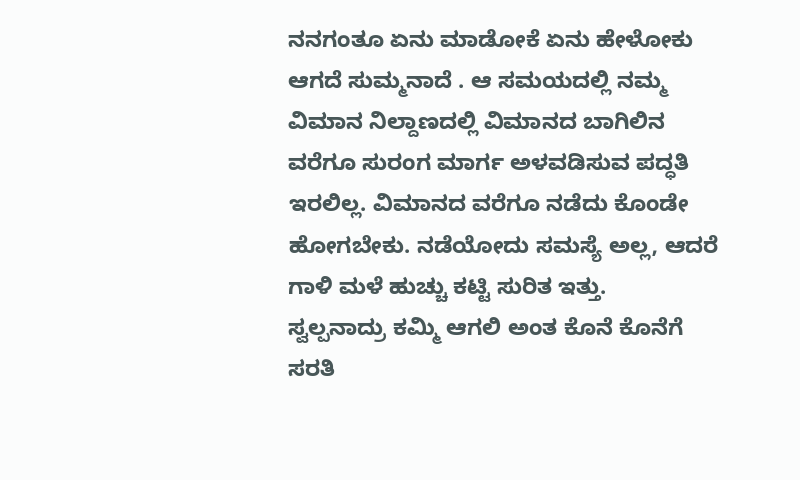ನನಗಂತೂ ಏನು ಮಾಡೋಕೆ ಏನು ಹೇಳೋಕು ಆಗದೆ ಸುಮ್ಮನಾದೆ . ಆ ಸಮಯದಲ್ಲಿ ನಮ್ಮ
ವಿಮಾನ ನಿಲ್ದಾಣದಲ್ಲಿ ವಿಮಾನದ ಬಾಗಿಲಿನ ವರೆಗೂ ಸುರಂಗ ಮಾರ್ಗ ಅಳವಡಿಸುವ ಪದ್ಧತಿ
ಇರಲಿಲ್ಲ. ವಿಮಾನದ ವರೆಗೂ ನಡೆದು ಕೊಂಡೇ ಹೋಗಬೇಕು. ನಡೆಯೋದು ಸಮಸ್ಯೆ ಅಲ್ಲ, ಆದರೆ
ಗಾಳಿ ಮಳೆ ಹುಚ್ಚು ಕಟ್ಟಿ ಸುರಿತ ಇತ್ತು.
ಸ್ವಲ್ಪನಾದ್ರು ಕಮ್ಮಿ ಆಗಲಿ ಅಂತ ಕೊನೆ ಕೊನೆಗೆ ಸರತಿ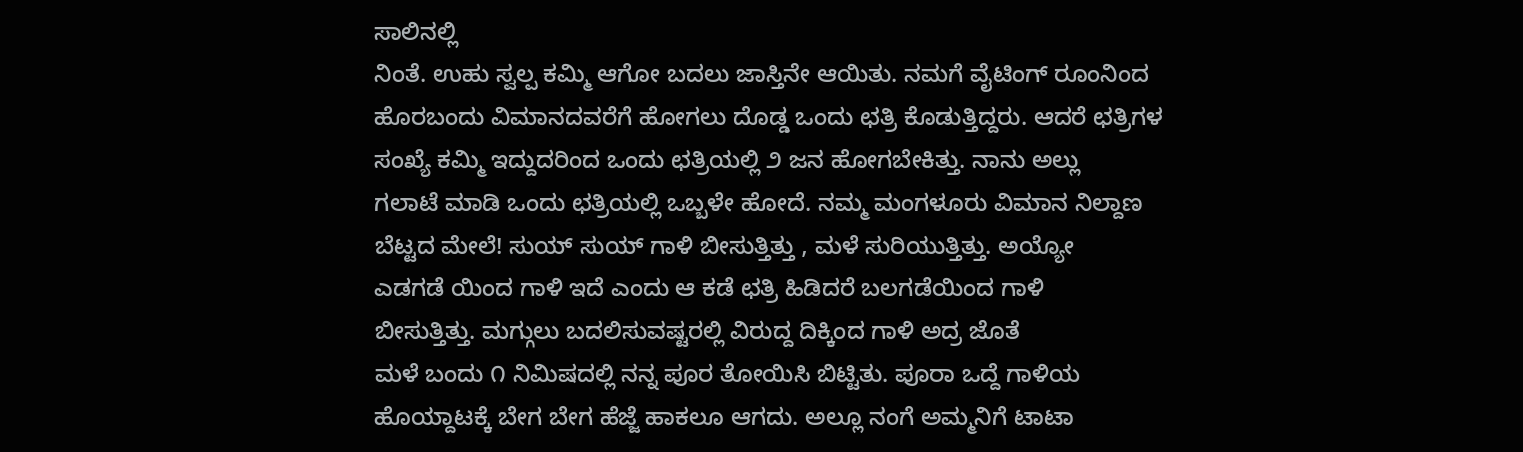ಸಾಲಿನಲ್ಲಿ
ನಿಂತೆ. ಉಹು ಸ್ವಲ್ಪ ಕಮ್ಮಿ ಆಗೋ ಬದಲು ಜಾಸ್ತಿನೇ ಆಯಿತು. ನಮಗೆ ವೈಟಿಂಗ್ ರೂಂನಿಂದ
ಹೊರಬಂದು ವಿಮಾನದವರೆಗೆ ಹೋಗಲು ದೊಡ್ಡ ಒಂದು ಛತ್ರಿ ಕೊಡುತ್ತಿದ್ದರು. ಆದರೆ ಛತ್ರಿಗಳ
ಸಂಖ್ಯೆ ಕಮ್ಮಿ ಇದ್ದುದರಿಂದ ಒಂದು ಛತ್ರಿಯಲ್ಲಿ ೨ ಜನ ಹೋಗಬೇಕಿತ್ತು. ನಾನು ಅಲ್ಲು
ಗಲಾಟೆ ಮಾಡಿ ಒಂದು ಛತ್ರಿಯಲ್ಲಿ ಒಬ್ಬಳೇ ಹೋದೆ. ನಮ್ಮ ಮಂಗಳೂರು ವಿಮಾನ ನಿಲ್ದಾಣ
ಬೆಟ್ಟದ ಮೇಲೆ! ಸುಯ್ ಸುಯ್ ಗಾಳಿ ಬೀಸುತ್ತಿತ್ತು , ಮಳೆ ಸುರಿಯುತ್ತಿತ್ತು. ಅಯ್ಯೋ
ಎಡಗಡೆ ಯಿಂದ ಗಾಳಿ ಇದೆ ಎಂದು ಆ ಕಡೆ ಛತ್ರಿ ಹಿಡಿದರೆ ಬಲಗಡೆಯಿಂದ ಗಾಳಿ
ಬೀಸುತ್ತಿತ್ತು. ಮಗ್ಗುಲು ಬದಲಿಸುವಷ್ಟರಲ್ಲಿ ವಿರುದ್ದ ದಿಕ್ಕಿಂದ ಗಾಳಿ ಅದ್ರ ಜೊತೆ
ಮಳೆ ಬಂದು ೧ ನಿಮಿಷದಲ್ಲಿ ನನ್ನ ಪೂರ ತೋಯಿಸಿ ಬಿಟ್ಟಿತು. ಪೂರಾ ಒದ್ದೆ ಗಾಳಿಯ
ಹೊಯ್ದಾಟಕ್ಕೆ ಬೇಗ ಬೇಗ ಹೆಜ್ಜೆ ಹಾಕಲೂ ಆಗದು. ಅಲ್ಲೂ ನಂಗೆ ಅಮ್ಮನಿಗೆ ಟಾಟಾ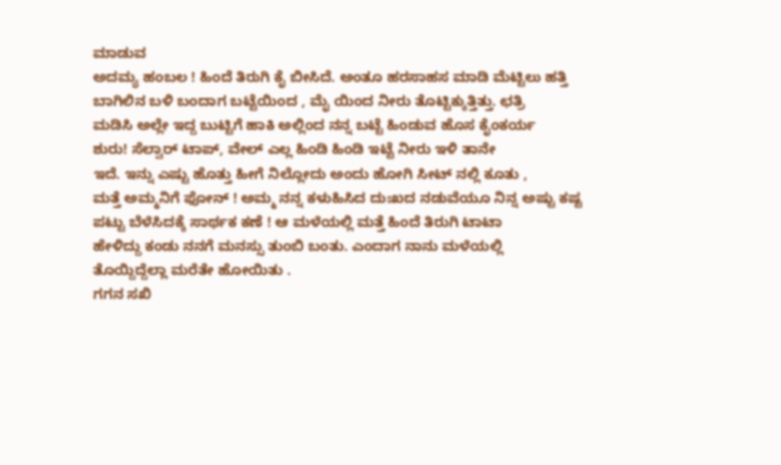ಮಾಡುವ
ಅದಮ್ಯ ಹಂಬಲ ! ಹಿಂದೆ ತಿರುಗಿ ಕೈ ಬೀಸಿದೆ. ಅಂತೂ ಹರಸಾಹಸ ಮಾಡಿ ಮೆಟ್ಟಿಲು ಹತ್ತಿ
ಬಾಗಿಲಿನ ಬಳಿ ಬಂದಾಗ ಬಟ್ಟೆಯಿಂದ , ಮೈ ಯಿಂದ ನೀರು ತೊಟ್ಟಿಕ್ಕುತ್ತಿತ್ತು. ಛತ್ರಿ
ಮಡಿಸಿ ಅಲ್ಲೇ ಇದ್ದ ಬುಟ್ಟಿಗೆ ಹಾಕಿ ಅಲ್ಲಿಂದ ನನ್ನ ಬಟ್ಟೆ ಹಿಂಡುವ ಹೊಸ ಕೈಂಕರ್ಯ
ಶುರು! ಸೆಲ್ವಾರ್ ಟಾಪ್, ವೇಲ್ ಎಲ್ಲ ಹಿಂಡಿ ಹಿಂಡಿ ಇಟ್ಟೆ ನೀರು ಇಳಿ ತಾನೇ
ಇದೆ. ಇನ್ನು ಎಷ್ಟು ಹೊತ್ತು ಹೀಗೆ ನಿಲ್ಲೋದು ಅಂದು ಹೋಗಿ ಸೀಟ್ ನಲ್ಲಿ ಕೂತು ,
ಮತ್ತೆ ಅಮ್ಮನಿಗೆ ಫೋನ್ ! ಅಮ್ಮ ನನ್ನ ಕಳುಹಿಸಿದ ದುಃಖದ ನಡುವೆಯೂ ನಿನ್ನ ಅಷ್ಟು ಕಷ್ಟ
ಪಟ್ಟು ಬೆಳೆಸಿದಕ್ಕೆ ಸಾರ್ಥಕ ಕಣೆ ! ಆ ಮಳೆಯಲ್ಲಿ ಮತ್ತೆ ಹಿಂದೆ ತಿರುಗಿ ಟಾಟಾ
ಹೇಳಿದ್ದು ಕಂಡು ನನಗೆ ಮನಸ್ಸು ತುಂಬಿ ಬಂತು. ಎಂದಾಗ ನಾನು ಮಳೆಯಲ್ಲಿ
ತೊಯ್ದಿದ್ದೆಲ್ಲಾ ಮರೆತೇ ಹೋಯಿತು .
ಗಗನ ಸಖಿ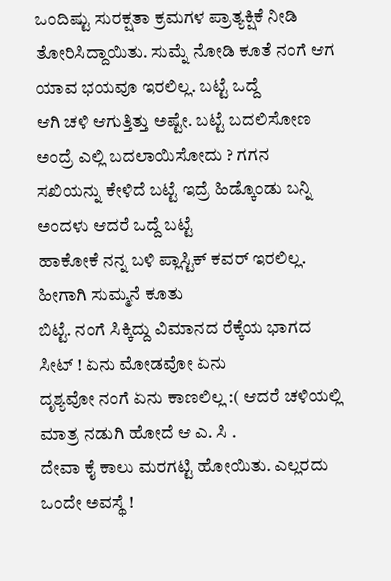ಒಂದಿಷ್ಟು ಸುರಕ್ಷತಾ ಕ್ರಮಗಳ ಪ್ರಾತ್ಯಕ್ಷಿಕೆ ನೀಡಿ
ತೋರಿಸಿದ್ದಾಯಿತು. ಸುಮ್ನೆ ನೋಡಿ ಕೂತೆ ನಂಗೆ ಆಗ ಯಾವ ಭಯವೂ ಇರಲಿಲ್ಲ. ಬಟ್ಟೆ ಒದ್ದೆ
ಆಗಿ ಚಳಿ ಆಗುತ್ತಿತ್ತು ಅಷ್ಟೇ. ಬಟ್ಟೆ ಬದಲಿಸೋಣ ಅಂದ್ರೆ ಎಲ್ಲಿ ಬದಲಾಯಿಸೋದು ? ಗಗನ
ಸಖಿಯನ್ನು ಕೇಳಿದೆ ಬಟ್ಟೆ ಇದ್ರೆ ಹಿಡ್ಕೊಂಡು ಬನ್ನಿ ಅಂದಳು ಆದರೆ ಒದ್ದೆ ಬಟ್ಟೆ
ಹಾಕೋಕೆ ನನ್ನ ಬಳಿ ಪ್ಲಾಸ್ಟಿಕ್ ಕವರ್ ಇರಲಿಲ್ಲ. ಹೀಗಾಗಿ ಸುಮ್ಮನೆ ಕೂತು
ಬಿಟ್ಟೆ. ನಂಗೆ ಸಿಕ್ಕಿದ್ದು ವಿಮಾನದ ರೆಕ್ಕೆಯ ಭಾಗದ ಸೀಟ್ ! ಏನು ಮೋಡವೋ ಏನು
ದೃಶ್ಯವೋ ನಂಗೆ ಏನು ಕಾಣಲಿಲ್ಲ :( ಆದರೆ ಚಳಿಯಲ್ಲಿ ಮಾತ್ರ ನಡುಗಿ ಹೋದೆ ಆ ಎ. ಸಿ .
ದೇವಾ ಕೈ ಕಾಲು ಮರಗಟ್ಟಿ ಹೋಯಿತು. ಎಲ್ಲರದು ಒಂದೇ ಅವಸ್ಥೆ !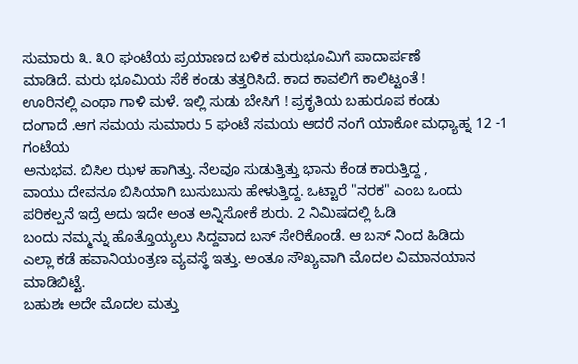ಸುಮಾರು ೩. ೩೦ ಘಂಟೆಯ ಪ್ರಯಾಣದ ಬಳಿಕ ಮರುಭೂಮಿಗೆ ಪಾದಾರ್ಪಣೆ
ಮಾಡಿದೆ. ಮರು ಭೂಮಿಯ ಸೆಕೆ ಕಂಡು ತತ್ತರಿಸಿದೆ. ಕಾದ ಕಾವಲಿಗೆ ಕಾಲಿಟ್ಟಂತೆ !
ಊರಿನಲ್ಲಿ ಎಂಥಾ ಗಾಳಿ ಮಳೆ. ಇಲ್ಲಿ ಸುಡು ಬೇಸಿಗೆ ! ಪ್ರಕೃತಿಯ ಬಹುರೂಪ ಕಂಡು
ದಂಗಾದೆ .ಆಗ ಸಮಯ ಸುಮಾರು 5 ಘಂಟೆ ಸಮಯ ಆದರೆ ನಂಗೆ ಯಾಕೋ ಮಧ್ಯಾಹ್ನ 12 -1 ಗಂಟೆಯ
ಅನುಭವ. ಬಿಸಿಲ ಝಳ ಹಾಗಿತ್ತು. ನೆಲವೂ ಸುಡುತ್ತಿತ್ತು ಭಾನು ಕೆಂಡ ಕಾರುತ್ತಿದ್ದ ,
ವಾಯು ದೇವನೂ ಬಿಸಿಯಾಗಿ ಬುಸುಬುಸು ಹೇಳುತ್ತಿದ್ದ. ಒಟ್ಟಾರೆ "ನರಕ" ಎಂಬ ಒಂದು
ಪರಿಕಲ್ಪನೆ ಇದ್ರೆ ಅದು ಇದೇ ಅಂತ ಅನ್ನಿಸೋಕೆ ಶುರು. 2 ನಿಮಿಷದಲ್ಲಿ ಓಡಿ
ಬಂದು ನಮ್ಮನ್ನು ಹೊತ್ತೊಯ್ಯಲು ಸಿದ್ದವಾದ ಬಸ್ ಸೇರಿಕೊಂಡೆ. ಆ ಬಸ್ ನಿಂದ ಹಿಡಿದು
ಎಲ್ಲಾ ಕಡೆ ಹವಾನಿಯಂತ್ರಣ ವ್ಯವಸ್ಥೆ ಇತ್ತು. ಅಂತೂ ಸೌಖ್ಯವಾಗಿ ಮೊದಲ ವಿಮಾನಯಾನ
ಮಾಡಿಬಿಟ್ಟೆ.
ಬಹುಶಃ ಅದೇ ಮೊದಲ ಮತ್ತು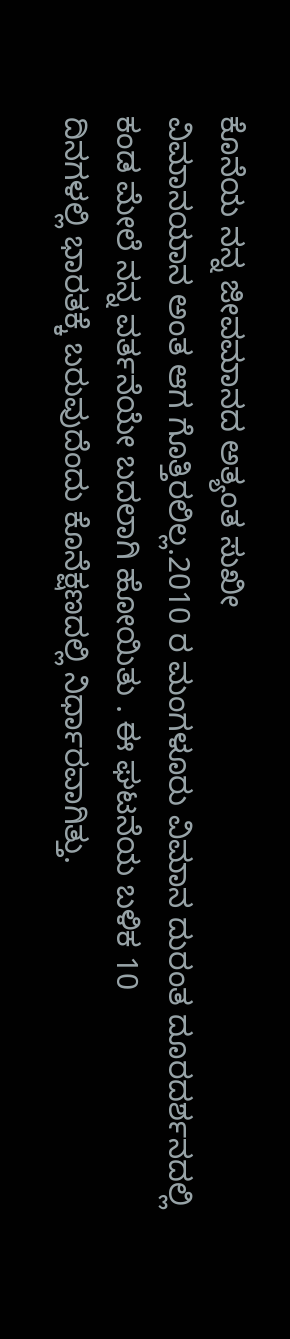ಕೊನೆಯ ನನ್ನ ಜೀವಮಾನದ ಅತ್ಯಂತ ಸುಖೀ
ವಿಮಾನಯಾನ ಅಂತ ಆಗ ಗೊತ್ತಿರಲಿಲ್ಲ.2010 ರ ಮಂಗಳೂರು ವಿಮಾನ ದುರಂತ ದೂರದರ್ಶನದಲ್ಲಿ
ಕಂಡ ಮೇಲೆ ನನ್ನ ವರ್ತನೆಯೇ ಬದಲಾಗಿ ಹೋಯಿತು . ಈ ಘಟನೆಯ ಬಳಿಕ 10
ದಿನಗಳಲ್ಲಿ ಭಾರತಕ್ಕೆ ಬರುವುದೆಂದು ಕೊನೆಕ್ಷಣದಲ್ಲಿ ನಿರ್ಧಾರವಾಗಿತ್ತು.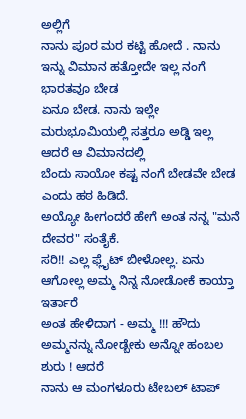ಅಲ್ಲಿಗೆ
ನಾನು ಪೂರ ಮರ ಕಟ್ಟಿ ಹೋದೆ . ನಾನು ಇನ್ನು ವಿಮಾನ ಹತ್ತೋದೇ ಇಲ್ಲ ನಂಗೆ ಭಾರತವೂ ಬೇಡ
ಏನೂ ಬೇಡ. ನಾನು ಇಲ್ಲೇ ಮರುಭೂಮಿಯಲ್ಲಿ ಸತ್ತರೂ ಅಡ್ಡಿ ಇಲ್ಲ ಆದರೆ ಆ ವಿಮಾನದಲ್ಲಿ
ಬೆಂದು ಸಾಯೋ ಕಷ್ಟ ನಂಗೆ ಬೇಡವೇ ಬೇಡ ಎಂದು ಹಠ ಹಿಡಿದೆ.
ಅಯ್ಯೋ ಹೀಗಂದರೆ ಹೇಗೆ ಅಂತ ನನ್ನ "ಮನೆ ದೇವರ" ಸಂತೈಕೆ.
ಸರಿ!! ಎಲ್ಲ ಫ್ಲೈಟ್ ಬೀಳೋಲ್ಲ. ಏನು ಆಗೋಲ್ಲ ಅಮ್ಮ ನಿನ್ನ ನೋಡೋಕೆ ಕಾಯ್ತಾ ಇರ್ತಾರೆ
ಅಂತ ಹೇಳಿದಾಗ - ಅಮ್ಮ !!! ಹೌದು ಅಮ್ಮನನ್ನು ನೋಡ್ಬೇಕು ಅನ್ನೋ ಹಂಬಲ ಶುರು ! ಆದರೆ
ನಾನು ಆ ಮಂಗಳೂರು ಟೇಬಲ್ ಟಾಪ್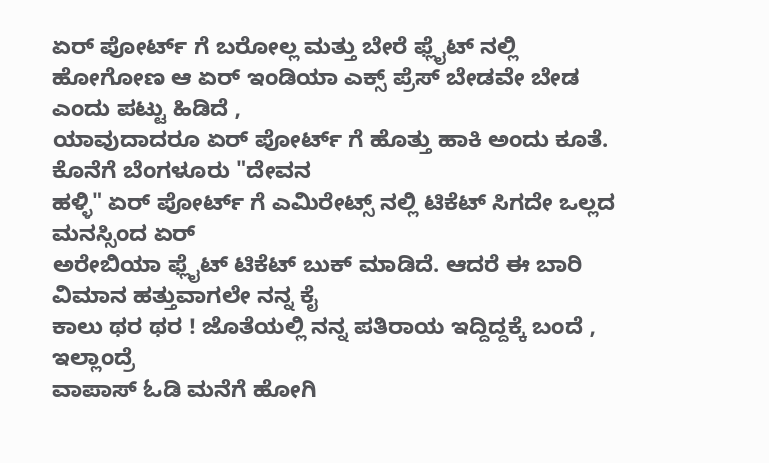ಏರ್ ಪೋರ್ಟ್ ಗೆ ಬರೋಲ್ಲ ಮತ್ತು ಬೇರೆ ಫ್ಲೈಟ್ ನಲ್ಲಿ
ಹೋಗೋಣ ಆ ಏರ್ ಇಂಡಿಯಾ ಎಕ್ಸ್ ಪ್ರೆಸ್ ಬೇಡವೇ ಬೇಡ ಎಂದು ಪಟ್ಟು ಹಿಡಿದೆ ,
ಯಾವುದಾದರೂ ಏರ್ ಪೋರ್ಟ್ ಗೆ ಹೊತ್ತು ಹಾಕಿ ಅಂದು ಕೂತೆ. ಕೊನೆಗೆ ಬೆಂಗಳೂರು "ದೇವನ
ಹಳ್ಳಿ" ಏರ್ ಪೋರ್ಟ್ ಗೆ ಎಮಿರೇಟ್ಸ್ ನಲ್ಲಿ ಟಿಕೆಟ್ ಸಿಗದೇ ಒಲ್ಲದ ಮನಸ್ಸಿಂದ ಏರ್
ಅರೇಬಿಯಾ ಫ್ಲೈಟ್ ಟಿಕೆಟ್ ಬುಕ್ ಮಾಡಿದೆ. ಆದರೆ ಈ ಬಾರಿ ವಿಮಾನ ಹತ್ತುವಾಗಲೇ ನನ್ನ ಕೈ
ಕಾಲು ಥರ ಥರ ! ಜೊತೆಯಲ್ಲಿ ನನ್ನ ಪತಿರಾಯ ಇದ್ದಿದ್ದಕ್ಕೆ ಬಂದೆ , ಇಲ್ಲಾಂದ್ರೆ
ವಾಪಾಸ್ ಓಡಿ ಮನೆಗೆ ಹೋಗಿ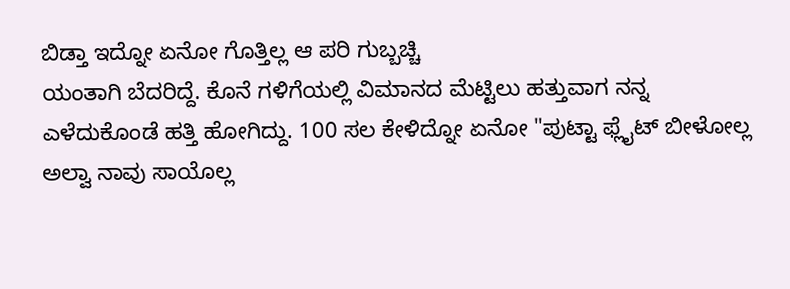ಬಿಡ್ತಾ ಇದ್ನೋ ಏನೋ ಗೊತ್ತಿಲ್ಲ ಆ ಪರಿ ಗುಬ್ಬಚ್ಚಿ
ಯಂತಾಗಿ ಬೆದರಿದ್ದೆ. ಕೊನೆ ಗಳಿಗೆಯಲ್ಲಿ ವಿಮಾನದ ಮೆಟ್ಟಿಲು ಹತ್ತುವಾಗ ನನ್ನ
ಎಳೆದುಕೊಂಡೆ ಹತ್ತಿ ಹೋಗಿದ್ದು. 100 ಸಲ ಕೇಳಿದ್ನೋ ಏನೋ "ಪುಟ್ಟಾ ಫ್ಲೈಟ್ ಬೀಳೋಲ್ಲ
ಅಲ್ವಾ ನಾವು ಸಾಯೊಲ್ಲ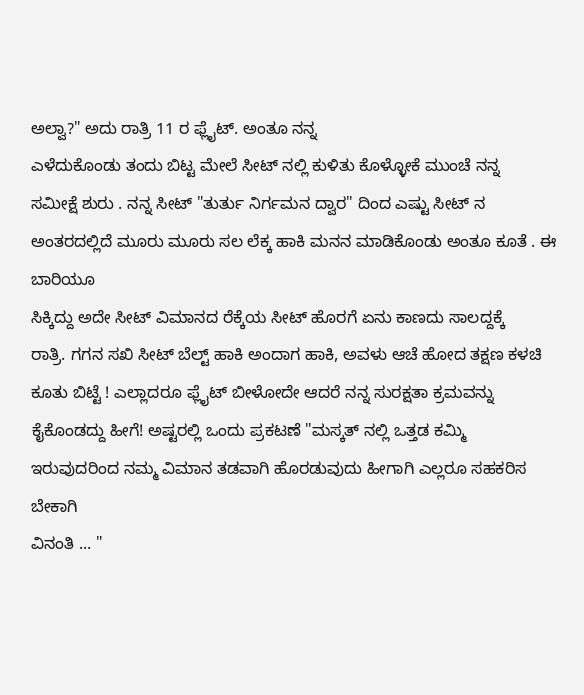ಅಲ್ವಾ?" ಅದು ರಾತ್ರಿ 11 ರ ಫ್ಲೈಟ್. ಅಂತೂ ನನ್ನ
ಎಳೆದುಕೊಂಡು ತಂದು ಬಿಟ್ಟ ಮೇಲೆ ಸೀಟ್ ನಲ್ಲಿ ಕುಳಿತು ಕೊಳ್ಳೋಕೆ ಮುಂಚೆ ನನ್ನ
ಸಮೀಕ್ಷೆ ಶುರು . ನನ್ನ ಸೀಟ್ "ತುರ್ತು ನಿರ್ಗಮನ ದ್ವಾರ" ದಿಂದ ಎಷ್ಟು ಸೀಟ್ ನ
ಅಂತರದಲ್ಲಿದೆ ಮೂರು ಮೂರು ಸಲ ಲೆಕ್ಕ ಹಾಕಿ ಮನನ ಮಾಡಿಕೊಂಡು ಅಂತೂ ಕೂತೆ . ಈ ಬಾರಿಯೂ
ಸಿಕ್ಕಿದ್ದು ಅದೇ ಸೀಟ್ ವಿಮಾನದ ರೆಕ್ಕೆಯ ಸೀಟ್ ಹೊರಗೆ ಏನು ಕಾಣದು ಸಾಲದ್ದಕ್ಕೆ
ರಾತ್ರಿ. ಗಗನ ಸಖಿ ಸೀಟ್ ಬೆಲ್ಟ್ ಹಾಕಿ ಅಂದಾಗ ಹಾಕಿ, ಅವಳು ಆಚೆ ಹೋದ ತಕ್ಷಣ ಕಳಚಿ
ಕೂತು ಬಿಟ್ಟೆ ! ಎಲ್ಲಾದರೂ ಫ್ಲೈಟ್ ಬೀಳೋದೇ ಆದರೆ ನನ್ನ ಸುರಕ್ಷತಾ ಕ್ರಮವನ್ನು
ಕೈಕೊಂಡದ್ದು ಹೀಗೆ! ಅಷ್ಟರಲ್ಲಿ ಒಂದು ಪ್ರಕಟಣೆ "ಮಸ್ಕತ್ ನಲ್ಲಿ ಒತ್ತಡ ಕಮ್ಮಿ
ಇರುವುದರಿಂದ ನಮ್ಮ ವಿಮಾನ ತಡವಾಗಿ ಹೊರಡುವುದು ಹೀಗಾಗಿ ಎಲ್ಲರೂ ಸಹಕರಿಸ ಬೇಕಾಗಿ
ವಿನಂತಿ ... "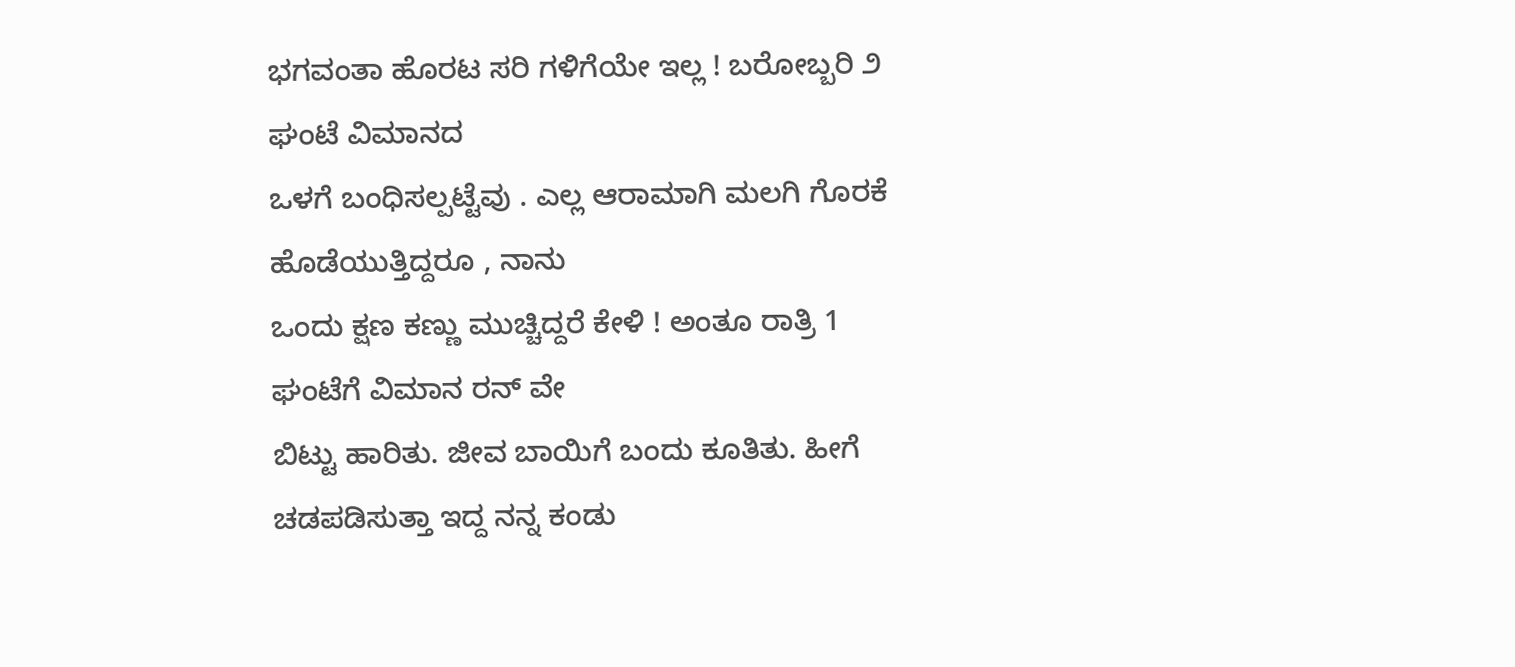ಭಗವಂತಾ ಹೊರಟ ಸರಿ ಗಳಿಗೆಯೇ ಇಲ್ಲ ! ಬರೋಬ್ಬರಿ ೨ ಘಂಟೆ ವಿಮಾನದ
ಒಳಗೆ ಬಂಧಿಸಲ್ಪಟ್ಟೆವು . ಎಲ್ಲ ಆರಾಮಾಗಿ ಮಲಗಿ ಗೊರಕೆ ಹೊಡೆಯುತ್ತಿದ್ದರೂ , ನಾನು
ಒಂದು ಕ್ಷಣ ಕಣ್ಣು ಮುಚ್ಚಿದ್ದರೆ ಕೇಳಿ ! ಅಂತೂ ರಾತ್ರಿ 1 ಘಂಟೆಗೆ ವಿಮಾನ ರನ್ ವೇ
ಬಿಟ್ಟು ಹಾರಿತು. ಜೀವ ಬಾಯಿಗೆ ಬಂದು ಕೂತಿತು. ಹೀಗೆ ಚಡಪಡಿಸುತ್ತಾ ಇದ್ದ ನನ್ನ ಕಂಡು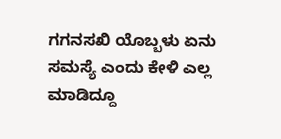ಗಗನಸಖಿ ಯೊಬ್ಬಳು ಏನು ಸಮಸ್ಯೆ ಎಂದು ಕೇಳಿ ಎಲ್ಲ ಮಾಡಿದ್ದೂ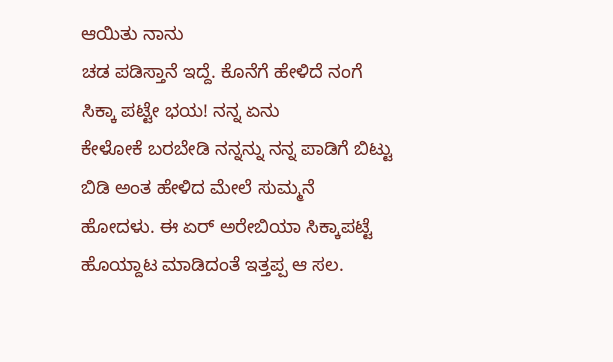ಆಯಿತು ನಾನು
ಚಡ ಪಡಿಸ್ತಾನೆ ಇದ್ದೆ. ಕೊನೆಗೆ ಹೇಳಿದೆ ನಂಗೆ ಸಿಕ್ಕಾ ಪಟ್ಟೇ ಭಯ! ನನ್ನ ಏನು
ಕೇಳೋಕೆ ಬರಬೇಡಿ ನನ್ನನ್ನು ನನ್ನ ಪಾಡಿಗೆ ಬಿಟ್ಟು ಬಿಡಿ ಅಂತ ಹೇಳಿದ ಮೇಲೆ ಸುಮ್ಮನೆ
ಹೋದಳು. ಈ ಏರ್ ಅರೇಬಿಯಾ ಸಿಕ್ಕಾಪಟ್ಟೆ ಹೊಯ್ದಾಟ ಮಾಡಿದಂತೆ ಇತ್ತಪ್ಪ ಆ ಸಲ.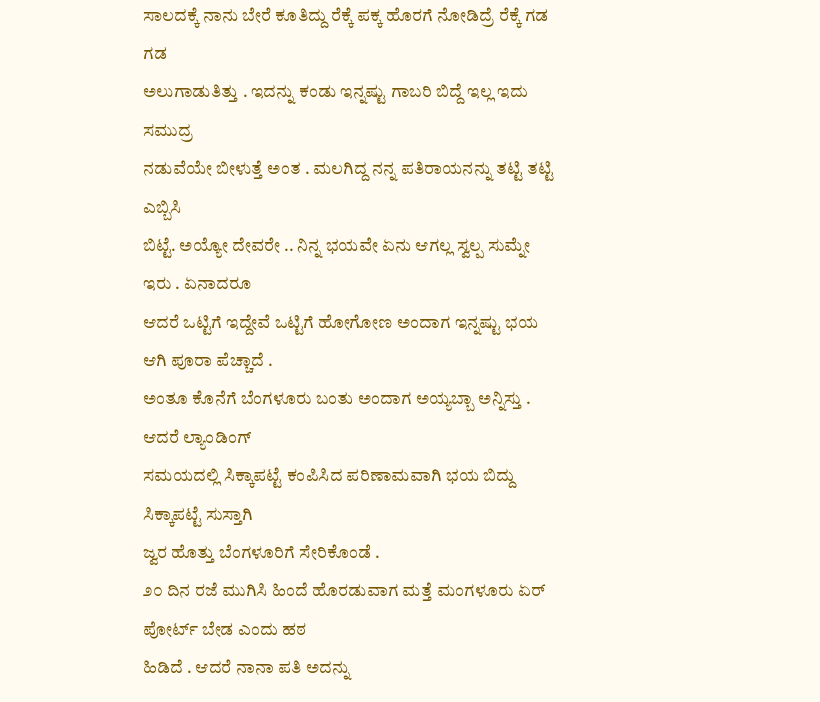ಸಾಲದಕ್ಕೆ ನಾನು ಬೇರೆ ಕೂತಿದ್ದು ರೆಕ್ಕೆ ಪಕ್ಕ ಹೊರಗೆ ನೋಡಿದ್ರೆ ರೆಕ್ಕೆ ಗಡ ಗಡ
ಅಲುಗಾಡುತಿತ್ತು . ಇದನ್ನು ಕಂಡು ಇನ್ನಷ್ಟು ಗಾಬರಿ ಬಿದ್ದೆ ಇಲ್ಲ ಇದು ಸಮುದ್ರ
ನಡುವೆಯೇ ಬೀಳುತ್ತೆ ಅಂತ . ಮಲಗಿದ್ದ ನನ್ನ ಪತಿರಾಯನನ್ನು ತಟ್ಟಿ ತಟ್ಟಿ ಎಬ್ಬಿಸಿ
ಬಿಟ್ಟೆ. ಅಯ್ಯೋ ದೇವರೇ .. ನಿನ್ನ ಭಯವೇ ಏನು ಆಗಲ್ಲ ಸ್ವಲ್ಪ ಸುಮ್ನೇ ಇರು . ಏನಾದರೂ
ಆದರೆ ಒಟ್ಟಿಗೆ ಇದ್ದೇವೆ ಒಟ್ಟಿಗೆ ಹೋಗೋಣ ಅಂದಾಗ ಇನ್ನಷ್ಟು ಭಯ ಆಗಿ ಪೂರಾ ಪೆಚ್ಚಾದೆ .
ಅಂತೂ ಕೊನೆಗೆ ಬೆಂಗಳೂರು ಬಂತು ಅಂದಾಗ ಅಯ್ಯಬ್ಬಾ ಅನ್ನಿಸ್ತು . ಆದರೆ ಲ್ಯಾಂಡಿಂಗ್
ಸಮಯದಲ್ಲಿ ಸಿಕ್ಕಾಪಟ್ಟೆ ಕಂಪಿಸಿದ ಪರಿಣಾಮವಾಗಿ ಭಯ ಬಿದ್ದು ಸಿಕ್ಕಾಪಟ್ಟೆ ಸುಸ್ತಾಗಿ
ಜ್ವರ ಹೊತ್ತು ಬೆಂಗಳೂರಿಗೆ ಸೇರಿಕೊಂಡೆ .
೨೦ ದಿನ ರಜೆ ಮುಗಿಸಿ ಹಿಂದೆ ಹೊರಡುವಾಗ ಮತ್ತೆ ಮಂಗಳೂರು ಏರ್ ಪೋರ್ಟ್ ಬೇಡ ಎಂದು ಹಠ
ಹಿಡಿದೆ . ಆದರೆ ನಾನಾ ಪತಿ ಅದನ್ನು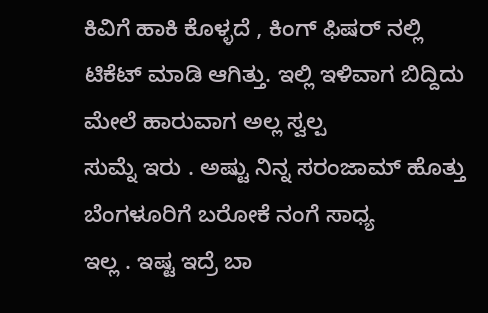ಕಿವಿಗೆ ಹಾಕಿ ಕೊಳ್ಳದೆ , ಕಿಂಗ್ ಫಿಷರ್ ನಲ್ಲಿ
ಟಿಕೆಟ್ ಮಾಡಿ ಆಗಿತ್ತು. ಇಲ್ಲಿ ಇಳಿವಾಗ ಬಿದ್ದಿದು ಮೇಲೆ ಹಾರುವಾಗ ಅಲ್ಲ ಸ್ವಲ್ಪ
ಸುಮ್ನೆ ಇರು . ಅಷ್ಟು ನಿನ್ನ ಸರಂಜಾಮ್ ಹೊತ್ತು ಬೆಂಗಳೂರಿಗೆ ಬರೋಕೆ ನಂಗೆ ಸಾಧ್ಯ
ಇಲ್ಲ . ಇಷ್ಟ ಇದ್ರೆ ಬಾ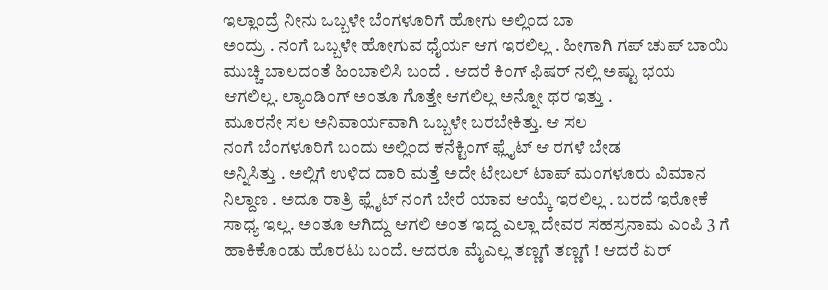ಇಲ್ಲಾಂದ್ರೆ ನೀನು ಒಬ್ಬಳೇ ಬೆಂಗಳೂರಿಗೆ ಹೋಗು ಅಲ್ಲಿಂದ ಬಾ
ಅಂದ್ರು . ನಂಗೆ ಒಬ್ಬಳೇ ಹೋಗುವ ಧೈರ್ಯ ಆಗ ಇರಲಿಲ್ಲ . ಹೀಗಾಗಿ ಗಪ್ ಚುಪ್ ಬಾಯಿ
ಮುಚ್ಚಿ ಬಾಲದಂತೆ ಹಿಂಬಾಲಿಸಿ ಬಂದೆ . ಆದರೆ ಕಿಂಗ್ ಫಿಷರ್ ನಲ್ಲಿ ಅಷ್ಟು ಭಯ
ಆಗಲಿಲ್ಲ. ಲ್ಯಾಂಡಿಂಗ್ ಅಂತೂ ಗೊತ್ತೇ ಆಗಲಿಲ್ಲ ಅನ್ನೋ ಥರ ಇತ್ತು .
ಮೂರನೇ ಸಲ ಅನಿವಾರ್ಯವಾಗಿ ಒಬ್ಬಳೇ ಬರಬೇಕಿತ್ತು. ಆ ಸಲ
ನಂಗೆ ಬೆಂಗಳೂರಿಗೆ ಬಂದು ಅಲ್ಲಿಂದ ಕನೆಕ್ಟಿಂಗ್ ಫ್ಲೈಟ್ ಆ ರಗಳೆ ಬೇಡ
ಅನ್ನಿಸಿತ್ತು . ಅಲ್ಲಿಗೆ ಉಳಿದ ದಾರಿ ಮತ್ತೆ ಅದೇ ಟೇಬಲ್ ಟಾಪ್ ಮಂಗಳೂರು ವಿಮಾನ
ನಿಲ್ದಾಣ . ಅದೂ ರಾತ್ರಿ ಫ್ಲೈಟ್ ನಂಗೆ ಬೇರೆ ಯಾವ ಆಯ್ಕೆ ಇರಲಿಲ್ಲ . ಬರದೆ ಇರೋಕೆ
ಸಾಧ್ಯ ಇಲ್ಲ. ಅಂತೂ ಆಗಿದ್ದು ಆಗಲಿ ಅಂತ ಇದ್ದ ಎಲ್ಲಾ ದೇವರ ಸಹಸ್ರನಾಮ ಎಂಪಿ 3 ಗೆ
ಹಾಕಿಕೊಂಡು ಹೊರಟು ಬಂದೆ. ಆದರೂ ಮೈಎಲ್ಲ ತಣ್ಣಗೆ ತಣ್ಣಗೆ ! ಆದರೆ ಏರ್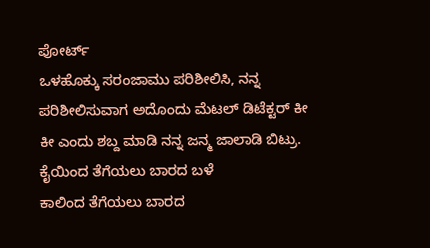ಪೋರ್ಟ್
ಒಳಹೊಕ್ಕು ಸರಂಜಾಮು ಪರಿಶೀಲಿಸಿ, ನನ್ನ ಪರಿಶೀಲಿಸುವಾಗ ಅದೊಂದು ಮೆಟಲ್ ಡಿಟೆಕ್ಟರ್ ಕೀ
ಕೀ ಎಂದು ಶಬ್ದ ಮಾಡಿ ನನ್ನ ಜನ್ಮ ಜಾಲಾಡಿ ಬಿಟ್ರು. ಕೈಯಿಂದ ತೆಗೆಯಲು ಬಾರದ ಬಳೆ
ಕಾಲಿಂದ ತೆಗೆಯಲು ಬಾರದ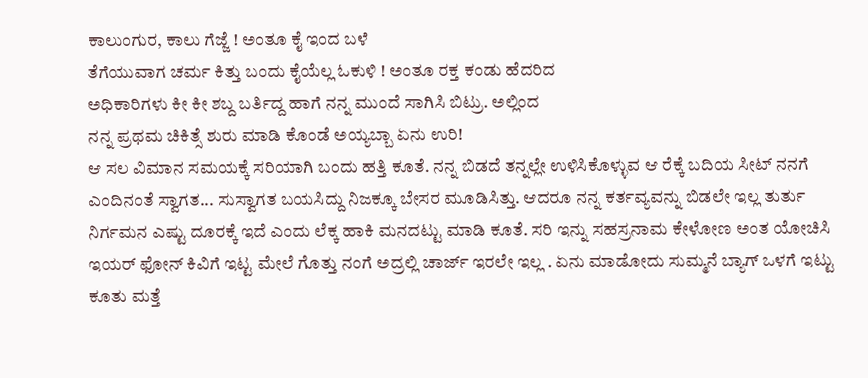ಕಾಲುಂಗುರ, ಕಾಲು ಗೆಜ್ಜೆ ! ಅಂತೂ ಕೈ ಇಂದ ಬಳೆ
ತೆಗೆಯುವಾಗ ಚರ್ಮ ಕಿತ್ತು ಬಂದು ಕೈಯೆಲ್ಲ ಓಕುಳಿ ! ಅಂತೂ ರಕ್ತ ಕಂಡು ಹೆದರಿದ
ಅಧಿಕಾರಿಗಳು ಕೀ ಕೀ ಶಬ್ದ ಬರ್ತಿದ್ದ ಹಾಗೆ ನನ್ನ ಮುಂದೆ ಸಾಗಿಸಿ ಬಿಟ್ರು. ಅಲ್ಲಿಂದ
ನನ್ನ ಪ್ರಥಮ ಚಿಕಿತ್ಸೆ ಶುರು ಮಾಡಿ ಕೊಂಡೆ ಅಯ್ಯಬ್ಬಾ ಏನು ಉರಿ!
ಆ ಸಲ ವಿಮಾನ ಸಮಯಕ್ಕೆ ಸರಿಯಾಗಿ ಬಂದು ಹತ್ತಿ ಕೂತೆ. ನನ್ನ ಬಿಡದೆ ತನ್ನಲ್ಲೇ ಉಳಿಸಿಕೊಳ್ಳುವ ಆ ರೆಕ್ಕೆ ಬದಿಯ ಸೀಟ್ ನನಗೆ ಎಂದಿನಂತೆ ಸ್ವಾಗತ... ಸುಸ್ವಾಗತ ಬಯಸಿದ್ದು ನಿಜಕ್ಕೂ ಬೇಸರ ಮೂಡಿಸಿತ್ತು. ಆದರೂ ನನ್ನ ಕರ್ತವ್ಯವನ್ನು ಬಿಡಲೇ ಇಲ್ಲ ತುರ್ತು ನಿರ್ಗಮನ ಎಷ್ಟು ದೂರಕ್ಕೆ ಇದೆ ಎಂದು ಲೆಕ್ಕ ಹಾಕಿ ಮನದಟ್ಟು ಮಾಡಿ ಕೂತೆ. ಸರಿ ಇನ್ನು ಸಹಸ್ರನಾಮ ಕೇಳೋಣ ಅಂತ ಯೋಚಿಸಿ ಇಯರ್ ಫೋನ್ ಕಿವಿಗೆ ಇಟ್ಟ ಮೇಲೆ ಗೊತ್ತು ನಂಗೆ ಅದ್ರಲ್ಲಿ ಚಾರ್ಜ್ ಇರಲೇ ಇಲ್ಲ . ಏನು ಮಾಡೋದು ಸುಮ್ಮನೆ ಬ್ಯಾಗ್ ಒಳಗೆ ಇಟ್ಟು ಕೂತು ಮತ್ತೆ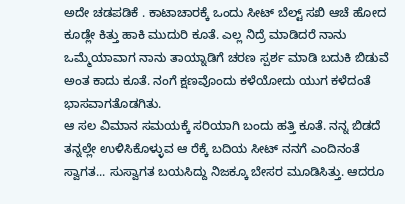ಅದೇ ಚಡಪಡಿಕೆ . ಕಾಟಾಚಾರಕ್ಕೆ ಒಂದು ಸೀಟ್ ಬೆಲ್ಟ್ ಸಖಿ ಆಚೆ ಹೋದ ಕೂಡ್ಲೇ ಕಿತ್ತು ಹಾಕಿ ಮುದುರಿ ಕೂತೆ. ಎಲ್ಲ ನಿದ್ರೆ ಮಾಡಿದರೆ ನಾನು ಒಮ್ಮೆಯಾವಾಗ ನಾನು ತಾಯ್ನಾಡಿಗೆ ಚರಣ ಸ್ಪರ್ಶ ಮಾಡಿ ಬದುಕಿ ಬಿಡುವೆ ಅಂತ ಕಾದು ಕೂತೆ. ನಂಗೆ ಕ್ಷಣವೊಂದು ಕಳೆಯೋದು ಯುಗ ಕಳೆದಂತೆ ಭಾಸವಾಗತೊಡಗಿತು.
ಆ ಸಲ ವಿಮಾನ ಸಮಯಕ್ಕೆ ಸರಿಯಾಗಿ ಬಂದು ಹತ್ತಿ ಕೂತೆ. ನನ್ನ ಬಿಡದೆ ತನ್ನಲ್ಲೇ ಉಳಿಸಿಕೊಳ್ಳುವ ಆ ರೆಕ್ಕೆ ಬದಿಯ ಸೀಟ್ ನನಗೆ ಎಂದಿನಂತೆ ಸ್ವಾಗತ... ಸುಸ್ವಾಗತ ಬಯಸಿದ್ದು ನಿಜಕ್ಕೂ ಬೇಸರ ಮೂಡಿಸಿತ್ತು. ಆದರೂ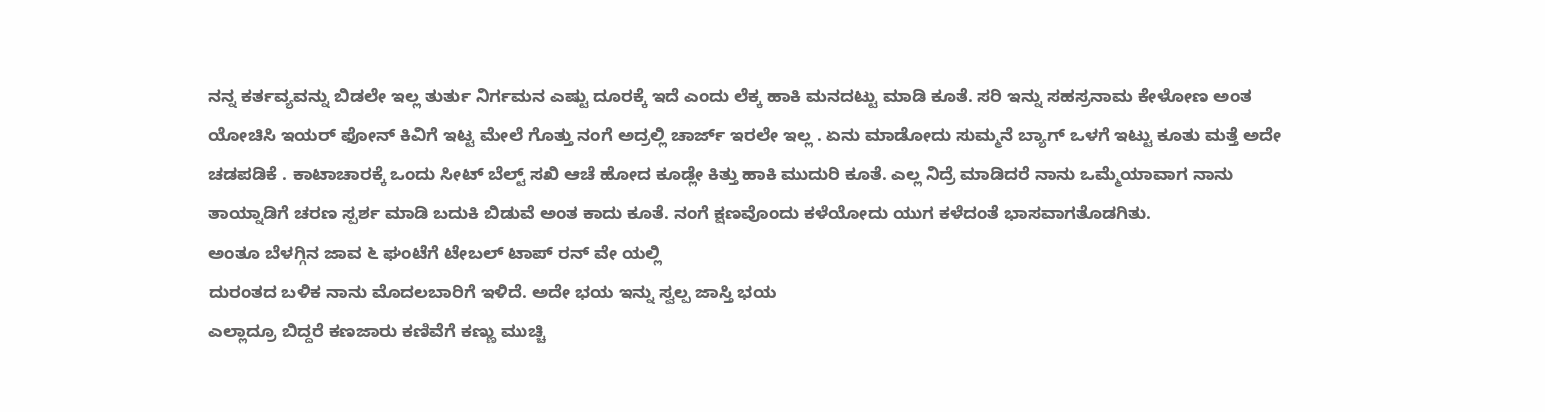ನನ್ನ ಕರ್ತವ್ಯವನ್ನು ಬಿಡಲೇ ಇಲ್ಲ ತುರ್ತು ನಿರ್ಗಮನ ಎಷ್ಟು ದೂರಕ್ಕೆ ಇದೆ ಎಂದು ಲೆಕ್ಕ ಹಾಕಿ ಮನದಟ್ಟು ಮಾಡಿ ಕೂತೆ. ಸರಿ ಇನ್ನು ಸಹಸ್ರನಾಮ ಕೇಳೋಣ ಅಂತ ಯೋಚಿಸಿ ಇಯರ್ ಫೋನ್ ಕಿವಿಗೆ ಇಟ್ಟ ಮೇಲೆ ಗೊತ್ತು ನಂಗೆ ಅದ್ರಲ್ಲಿ ಚಾರ್ಜ್ ಇರಲೇ ಇಲ್ಲ . ಏನು ಮಾಡೋದು ಸುಮ್ಮನೆ ಬ್ಯಾಗ್ ಒಳಗೆ ಇಟ್ಟು ಕೂತು ಮತ್ತೆ ಅದೇ ಚಡಪಡಿಕೆ . ಕಾಟಾಚಾರಕ್ಕೆ ಒಂದು ಸೀಟ್ ಬೆಲ್ಟ್ ಸಖಿ ಆಚೆ ಹೋದ ಕೂಡ್ಲೇ ಕಿತ್ತು ಹಾಕಿ ಮುದುರಿ ಕೂತೆ. ಎಲ್ಲ ನಿದ್ರೆ ಮಾಡಿದರೆ ನಾನು ಒಮ್ಮೆಯಾವಾಗ ನಾನು ತಾಯ್ನಾಡಿಗೆ ಚರಣ ಸ್ಪರ್ಶ ಮಾಡಿ ಬದುಕಿ ಬಿಡುವೆ ಅಂತ ಕಾದು ಕೂತೆ. ನಂಗೆ ಕ್ಷಣವೊಂದು ಕಳೆಯೋದು ಯುಗ ಕಳೆದಂತೆ ಭಾಸವಾಗತೊಡಗಿತು.
ಅಂತೂ ಬೆಳಗ್ಗಿನ ಜಾವ ೬ ಘಂಟೆಗೆ ಟೇಬಲ್ ಟಾಪ್ ರನ್ ವೇ ಯಲ್ಲಿ
ದುರಂತದ ಬಳಿಕ ನಾನು ಮೊದಲಬಾರಿಗೆ ಇಳಿದೆ. ಅದೇ ಭಯ ಇನ್ನು ಸ್ವಲ್ಪ ಜಾಸ್ತಿ ಭಯ
ಎಲ್ಲಾದ್ರೂ ಬಿದ್ದರೆ ಕಣಜಾರು ಕಣಿವೆಗೆ ಕಣ್ಣು ಮುಚ್ಚಿ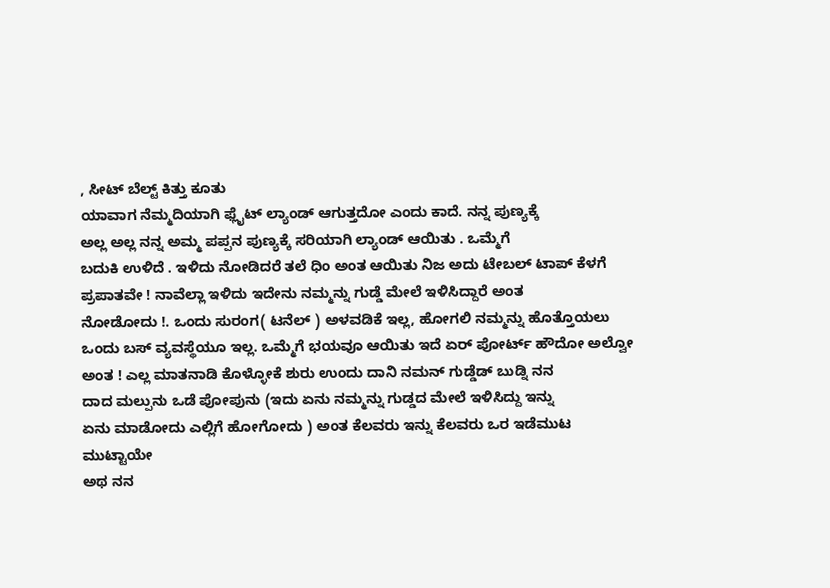, ಸೀಟ್ ಬೆಲ್ಟ್ ಕಿತ್ತು ಕೂತು
ಯಾವಾಗ ನೆಮ್ಮದಿಯಾಗಿ ಫ್ಲೈಟ್ ಲ್ಯಾಂಡ್ ಆಗುತ್ತದೋ ಎಂದು ಕಾದೆ. ನನ್ನ ಪುಣ್ಯಕ್ಕೆ
ಅಲ್ಲ ಅಲ್ಲ ನನ್ನ ಅಮ್ಮ ಪಪ್ಪನ ಪುಣ್ಯಕ್ಕೆ ಸರಿಯಾಗಿ ಲ್ಯಾಂಡ್ ಆಯಿತು . ಒಮ್ಮೆಗೆ
ಬದುಕಿ ಉಳಿದೆ . ಇಳಿದು ನೋಡಿದರೆ ತಲೆ ಧಿಂ ಅಂತ ಆಯಿತು ನಿಜ ಅದು ಟೇಬಲ್ ಟಾಪ್ ಕೆಳಗೆ
ಪ್ರಪಾತವೇ ! ನಾವೆಲ್ಲಾ ಇಳಿದು ಇದೇನು ನಮ್ಮನ್ನು ಗುಡ್ಡೆ ಮೇಲೆ ಇಳಿಸಿದ್ದಾರೆ ಅಂತ
ನೋಡೋದು !. ಒಂದು ಸುರಂಗ( ಟನೆಲ್ ) ಅಳವಡಿಕೆ ಇಲ್ಲ, ಹೋಗಲಿ ನಮ್ಮನ್ನು ಹೊತ್ತೊಯಲು
ಒಂದು ಬಸ್ ವ್ಯವಸ್ಥೆಯೂ ಇಲ್ಲ. ಒಮ್ಮೆಗೆ ಭಯವೂ ಆಯಿತು ಇದೆ ಏರ್ ಪೋರ್ಟ್ ಹೌದೋ ಅಲ್ವೋ
ಅಂತ ! ಎಲ್ಲ ಮಾತನಾಡಿ ಕೊಳ್ಳೋಕೆ ಶುರು ಉಂದು ದಾನಿ ನಮನ್ ಗುಡ್ಡೆಡ್ ಬುಡ್ನಿ ನನ
ದಾದ ಮಲ್ಪುನು ಒಡೆ ಪೋಪುನು (ಇದು ಏನು ನಮ್ಮನ್ನು ಗುಡ್ಡದ ಮೇಲೆ ಇಳಿಸಿದ್ದು ಇನ್ನು
ಏನು ಮಾಡೋದು ಎಲ್ಲಿಗೆ ಹೋಗೋದು ) ಅಂತ ಕೆಲವರು ಇನ್ನು ಕೆಲವರು ಒರ ಇಡೆಮುಟ ಮುಟ್ಟಾಯೇ
ಅಥ ನನ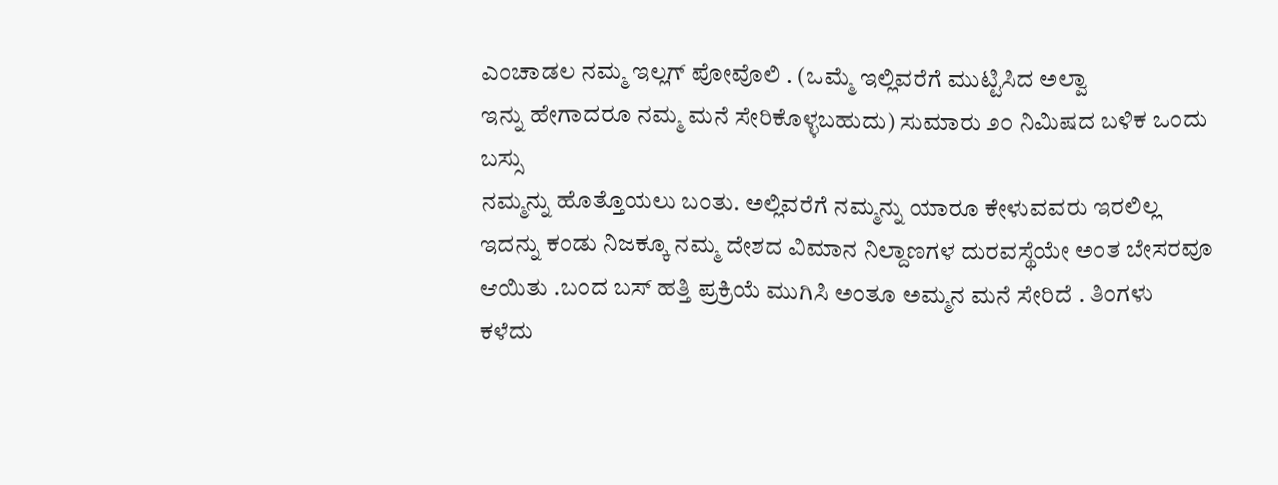ಎಂಚಾಡಲ ನಮ್ಮ ಇಲ್ಲಗ್ ಪೋವೊಲಿ . (ಒಮ್ಮೆ ಇಲ್ಲಿವರೆಗೆ ಮುಟ್ಟಿಸಿದ ಅಲ್ವಾ
ಇನ್ನು ಹೇಗಾದರೂ ನಮ್ಮ ಮನೆ ಸೇರಿಕೊಳ್ಳಬಹುದು) ಸುಮಾರು ೨೦ ನಿಮಿಷದ ಬಳಿಕ ಒಂದು ಬಸ್ಸು
ನಮ್ಮನ್ನು ಹೊತ್ತೊಯಲು ಬಂತು. ಅಲ್ಲಿವರೆಗೆ ನಮ್ಮನ್ನು ಯಾರೂ ಕೇಳುವವರು ಇರಲಿಲ್ಲ
ಇದನ್ನು ಕಂಡು ನಿಜಕ್ಕೂ ನಮ್ಮ ದೇಶದ ವಿಮಾನ ನಿಲ್ದಾಣಗಳ ದುರವಸ್ಥೆಯೇ ಅಂತ ಬೇಸರವೂ
ಆಯಿತು .ಬಂದ ಬಸ್ ಹತ್ತಿ ಪ್ರಕ್ರಿಯೆ ಮುಗಿಸಿ ಅಂತೂ ಅಮ್ಮನ ಮನೆ ಸೇರಿದೆ . ತಿಂಗಳು
ಕಳೆದು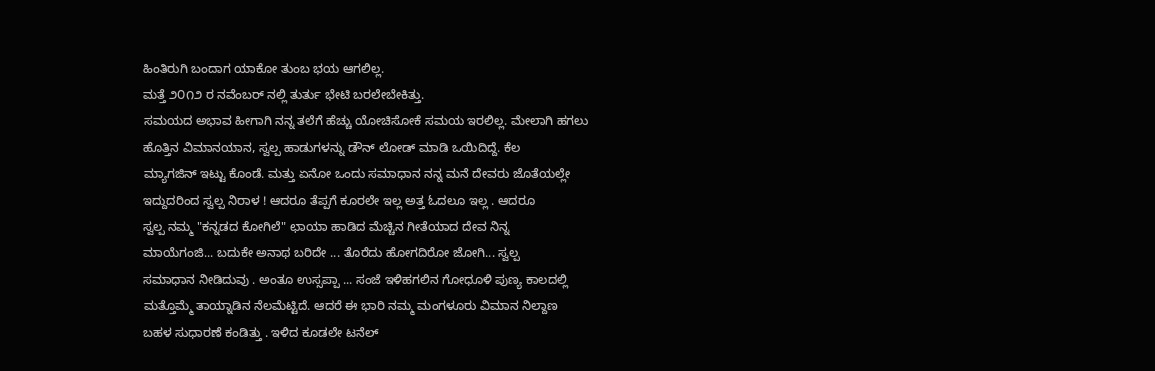ಹಿಂತಿರುಗಿ ಬಂದಾಗ ಯಾಕೋ ತುಂಬ ಭಯ ಆಗಲಿಲ್ಲ.
ಮತ್ತೆ ೨೦೧೨ ರ ನವೆಂಬರ್ ನಲ್ಲಿ ತುರ್ತು ಭೇಟಿ ಬರಲೇಬೇಕಿತ್ತು.
ಸಮಯದ ಅಭಾವ ಹೀಗಾಗಿ ನನ್ನ ತಲೆಗೆ ಹೆಚ್ಚು ಯೋಚಿಸೋಕೆ ಸಮಯ ಇರಲಿಲ್ಲ. ಮೇಲಾಗಿ ಹಗಲು
ಹೊತ್ತಿನ ವಿಮಾನಯಾನ, ಸ್ವಲ್ಪ ಹಾಡುಗಳನ್ನು ಡೌನ್ ಲೋಡ್ ಮಾಡಿ ಒಯಿದಿದ್ದೆ. ಕೆಲ
ಮ್ಯಾಗಜಿನ್ ಇಟ್ಟು ಕೊಂಡೆ. ಮತ್ತು ಏನೋ ಒಂದು ಸಮಾಧಾನ ನನ್ನ ಮನೆ ದೇವರು ಜೊತೆಯಲ್ಲೇ
ಇದ್ದುದರಿಂದ ಸ್ವಲ್ಪ ನಿರಾಳ ! ಆದರೂ ತೆಪ್ಪಗೆ ಕೂರಲೇ ಇಲ್ಲ ಅತ್ತ ಓದಲೂ ಇಲ್ಲ . ಆದರೂ
ಸ್ವಲ್ಪ ನಮ್ಮ "ಕನ್ನಡದ ಕೋಗಿಲೆ" ಛಾಯಾ ಹಾಡಿದ ಮೆಚ್ಚಿನ ಗೀತೆಯಾದ ದೇವ ನಿನ್ನ
ಮಾಯೆಗಂಜಿ... ಬದುಕೇ ಅನಾಥ ಬರಿದೇ ... ತೊರೆದು ಹೋಗದಿರೋ ಜೋಗಿ... ಸ್ವಲ್ಪ
ಸಮಾಧಾನ ನೀಡಿದುವು . ಅಂತೂ ಉಸ್ಸಪ್ಪಾ ... ಸಂಜೆ ಇಳಿಹಗಲಿನ ಗೋಧೂಳಿ ಪುಣ್ಯ ಕಾಲದಲ್ಲಿ
ಮತ್ತೊಮ್ಮೆ ತಾಯ್ನಾಡಿನ ನೆಲಮೆಟ್ಟಿದೆ. ಆದರೆ ಈ ಭಾರಿ ನಮ್ಮ ಮಂಗಳೂರು ವಿಮಾನ ನಿಲ್ದಾಣ
ಬಹಳ ಸುಧಾರಣೆ ಕಂಡಿತ್ತು . ಇಳಿದ ಕೂಡಲೇ ಟನೆಲ್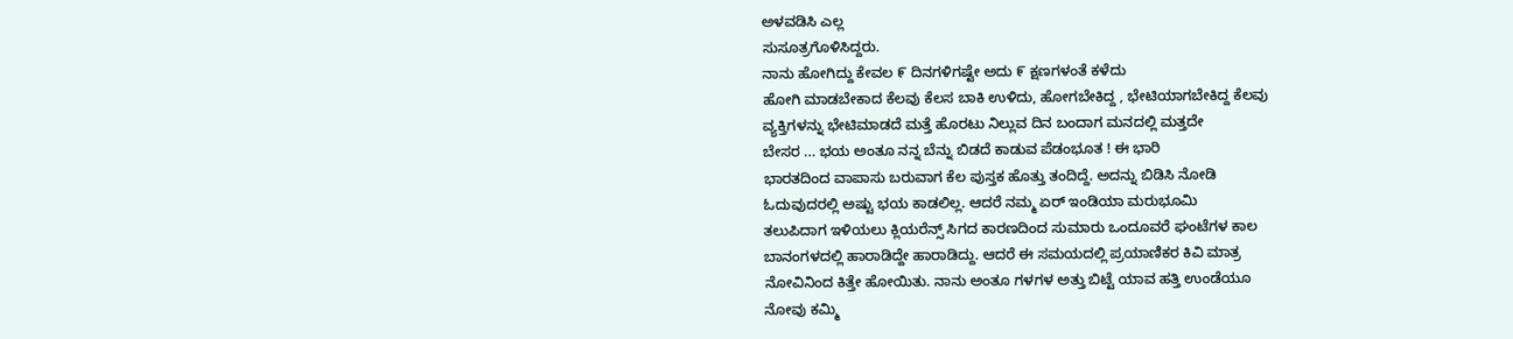ಅಳವಡಿಸಿ ಎಲ್ಲ
ಸುಸೂತ್ರಗೊಳಿಸಿದ್ದರು.
ನಾನು ಹೋಗಿದ್ದು ಕೇವಲ ೯ ದಿನಗಳಿಗಷ್ಟೇ ಅದು ೯ ಕ್ಷಣಗಳಂತೆ ಕಳೆದು
ಹೋಗಿ ಮಾಡಬೇಕಾದ ಕೆಲವು ಕೆಲಸ ಬಾಕಿ ಉಳಿದು, ಹೋಗಬೇಕಿದ್ದ , ಭೇಟಿಯಾಗಬೇಕಿದ್ದ ಕೆಲವು
ವ್ಯಕ್ತಿಗಳನ್ನು ಭೇಟಿಮಾಡದೆ ಮತ್ತೆ ಹೊರಟು ನಿಲ್ಲುವ ದಿನ ಬಂದಾಗ ಮನದಲ್ಲಿ ಮತ್ತದೇ
ಬೇಸರ ... ಭಯ ಅಂತೂ ನನ್ನ ಬೆನ್ನು ಬಿಡದೆ ಕಾಡುವ ಪೆಡಂಭೂತ ! ಈ ಭಾರಿ
ಭಾರತದಿಂದ ವಾಪಾಸು ಬರುವಾಗ ಕೆಲ ಪುಸ್ತಕ ಹೊತ್ತು ತಂದಿದ್ದೆ. ಅದನ್ನು ಬಿಡಿಸಿ ನೋಡಿ
ಓದುವುದರಲ್ಲಿ ಅಷ್ಟು ಭಯ ಕಾಡಲಿಲ್ಲ. ಆದರೆ ನಮ್ಮ ಏರ್ ಇಂಡಿಯಾ ಮರುಭೂಮಿ
ತಲುಪಿದಾಗ ಇಳಿಯಲು ಕ್ಲಿಯರೆನ್ಸ್ ಸಿಗದ ಕಾರಣದಿಂದ ಸುಮಾರು ಒಂದೂವರೆ ಘಂಟೆಗಳ ಕಾಲ
ಬಾನಂಗಳದಲ್ಲಿ ಹಾರಾಡಿದ್ದೇ ಹಾರಾಡಿದ್ದು. ಆದರೆ ಈ ಸಮಯದಲ್ಲಿ ಪ್ರಯಾಣಿಕರ ಕಿವಿ ಮಾತ್ರ
ನೋವಿನಿಂದ ಕಿತ್ತೇ ಹೋಯಿತು. ನಾನು ಅಂತೂ ಗಳಗಳ ಅತ್ತು ಬಿಟ್ಟೆ ಯಾವ ಹತ್ತಿ ಉಂಡೆಯೂ
ನೋವು ಕಮ್ಮಿ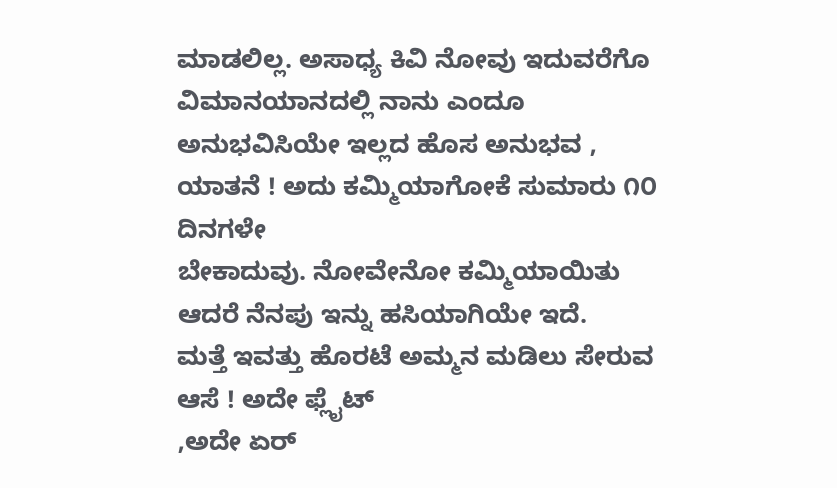ಮಾಡಲಿಲ್ಲ. ಅಸಾಧ್ಯ ಕಿವಿ ನೋವು ಇದುವರೆಗೊ ವಿಮಾನಯಾನದಲ್ಲಿ ನಾನು ಎಂದೂ
ಅನುಭವಿಸಿಯೇ ಇಲ್ಲದ ಹೊಸ ಅನುಭವ , ಯಾತನೆ ! ಅದು ಕಮ್ಮಿಯಾಗೋಕೆ ಸುಮಾರು ೧೦ ದಿನಗಳೇ
ಬೇಕಾದುವು. ನೋವೇನೋ ಕಮ್ಮಿಯಾಯಿತು ಆದರೆ ನೆನಪು ಇನ್ನು ಹಸಿಯಾಗಿಯೇ ಇದೆ.
ಮತ್ತೆ ಇವತ್ತು ಹೊರಟೆ ಅಮ್ಮನ ಮಡಿಲು ಸೇರುವ ಆಸೆ ! ಅದೇ ಫ್ಲೈಟ್
,ಅದೇ ಏರ್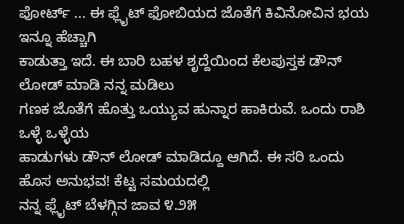ಪೋರ್ಟ್ ... ಈ ಫ್ಲೈಟ್ ಫೋಬಿಯದ ಜೊತೆಗೆ ಕಿವಿನೋವಿನ ಭಯ ಇನ್ನೂ ಹೆಚ್ಚಾಗಿ
ಕಾಡುತ್ತಾ ಇದೆ. ಈ ಬಾರಿ ಬಹಳ ಶೃದ್ದೆಯಿಂದ ಕೆಲಪುಸ್ತಕ ಡೌನ್ ಲೋಡ್ ಮಾಡಿ ನನ್ನ ಮಡಿಲು
ಗಣಕ ಜೊತೆಗೆ ಹೊತ್ತು ಒಯ್ಯುವ ಹುನ್ನಾರ ಹಾಕಿರುವೆ. ಒಂದು ರಾಶಿ ಒಳ್ಳೆ ಒಳ್ಳೆಯ
ಹಾಡುಗಳು ಡೌನ್ ಲೋಡ್ ಮಾಡಿದ್ದೂ ಆಗಿದೆ. ಈ ಸರಿ ಒಂದು ಹೊಸ ಅನುಭವ! ಕೆಟ್ಟ ಸಮಯದಲ್ಲಿ
ನನ್ನ ಫ್ಲೈಟ್ ಬೆಳಗ್ಗಿನ ಜಾವ ೪.೨೫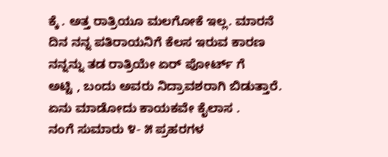ಕ್ಕೆ . ಅತ್ತ ರಾತ್ರಿಯೂ ಮಲಗೋಕೆ ಇಲ್ಲ. ಮಾರನೆ
ದಿನ ನನ್ನ ಪತಿರಾಯನಿಗೆ ಕೆಲಸ ಇರುವ ಕಾರಣ ನನ್ನನ್ನು ತಡ ರಾತ್ರಿಯೇ ಏರ್ ಪೋರ್ಟ್ ಗೆ
ಅಟ್ಟಿ , ಬಂದು ಅವರು ನಿದ್ರಾವಶರಾಗಿ ಬಿಡುತ್ತಾರೆ. ಏನು ಮಾಡೋದು ಕಾಯಕವೇ ಕೈಲಾಸ .
ನಂಗೆ ಸುಮಾರು ೪- ೫ ಪ್ರಹರಗಳ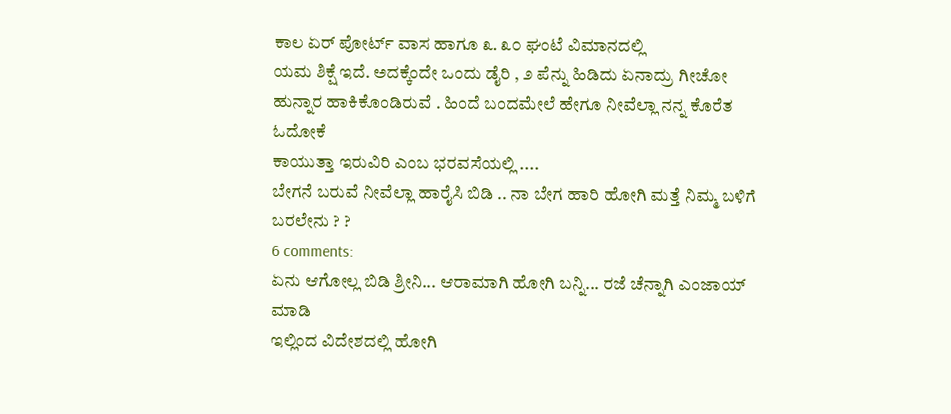ಕಾಲ ಏರ್ ಪೋರ್ಟ್ ವಾಸ ಹಾಗೂ ೩. ೩೦ ಘಂಟೆ ವಿಮಾನದಲ್ಲಿ
ಯಮ ಶಿಕ್ಷೆ ಇದೆ. ಅದಕ್ಕೆಂದೇ ಒಂದು ಡೈರಿ , ೨ ಪೆನ್ನು ಹಿಡಿದು ಏನಾದ್ರು ಗೀಚೋ
ಹುನ್ನಾರ ಹಾಕಿಕೊಂಡಿರುವೆ . ಹಿಂದೆ ಬಂದಮೇಲೆ ಹೇಗೂ ನೀವೆಲ್ಲಾ ನನ್ನ ಕೊರೆತ ಓದೋಕೆ
ಕಾಯುತ್ತಾ ಇರುವಿರಿ ಎಂಬ ಭರವಸೆಯಲ್ಲಿ ....
ಬೇಗನೆ ಬರುವೆ ನೀವೆಲ್ಲಾ ಹಾರೈಸಿ ಬಿಡಿ .. ನಾ ಬೇಗ ಹಾರಿ ಹೋಗಿ ಮತ್ತೆ ನಿಮ್ಮ ಬಳಿಗೆ ಬರಲೇನು ? ?
6 comments:
ಏನು ಆಗೋಲ್ಲ ಬಿಡಿ ಶ್ರೀನಿ... ಆರಾಮಾಗಿ ಹೋಗಿ ಬನ್ನಿ... ರಜೆ ಚೆನ್ನಾಗಿ ಎಂಜಾಯ್ ಮಾಡಿ
ಇಲ್ಲಿಂದ ವಿದೇಶದಲ್ಲಿ ಹೋಗಿ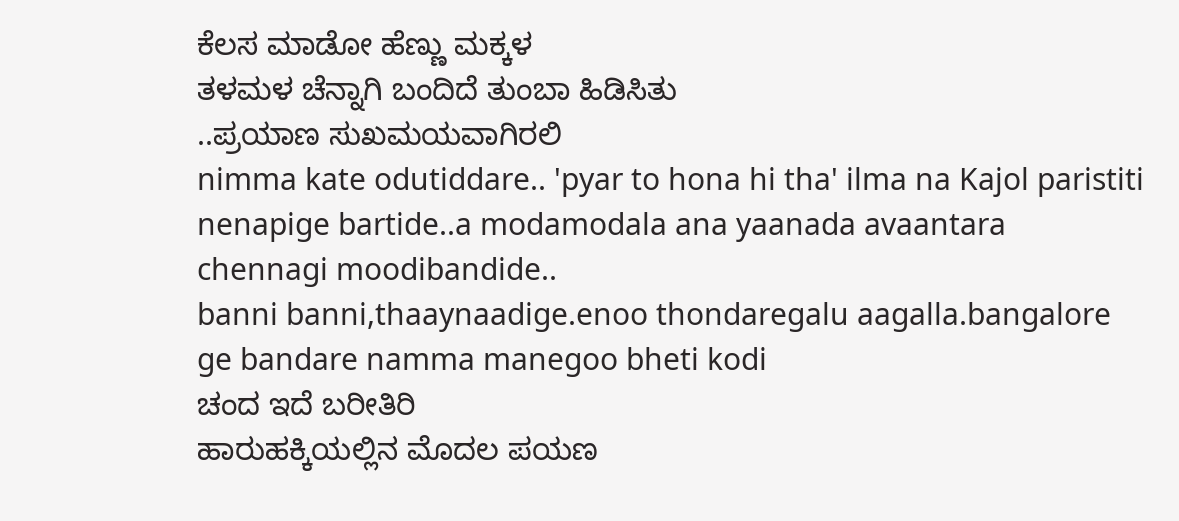ಕೆಲಸ ಮಾಡೋ ಹೆಣ್ಣು ಮಕ್ಕಳ
ತಳಮಳ ಚೆನ್ನಾಗಿ ಬಂದಿದೆ ತುಂಬಾ ಹಿಡಿಸಿತು
..ಪ್ರಯಾಣ ಸುಖಮಯವಾಗಿರಲಿ
nimma kate odutiddare.. 'pyar to hona hi tha' ilma na Kajol paristiti nenapige bartide..a modamodala ana yaanada avaantara chennagi moodibandide..
banni banni,thaaynaadige.enoo thondaregalu aagalla.bangalore ge bandare namma manegoo bheti kodi
ಚಂದ ಇದೆ ಬರೀತಿರಿ
ಹಾರುಹಕ್ಕಿಯಲ್ಲಿನ ಮೊದಲ ಪಯಣ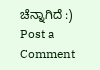ಚೆನ್ನಾಗಿದೆ :)
Post a Comment